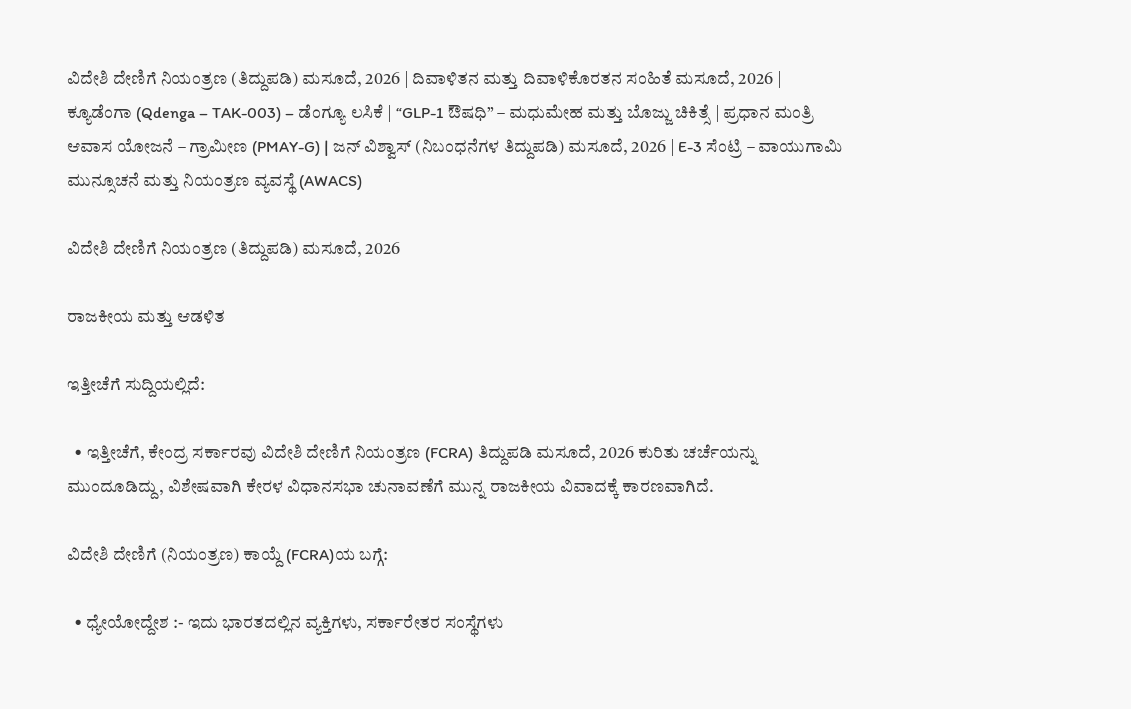ವಿದೇಶಿ ದೇಣಿಗೆ ನಿಯಂತ್ರಣ (ತಿದ್ದುಪಡಿ) ಮಸೂದೆ, 2026 | ದಿವಾಳಿತನ ಮತ್ತು ದಿವಾಳಿಕೊರತನ ಸಂಹಿತೆ ಮಸೂದೆ, 2026 | ಕ್ಯೂಡೆಂಗಾ (Qdenga – TAK-003) – ಡೆಂಗ್ಯೂ ಲಸಿಕೆ | “GLP-1 ಔಷಧಿ” – ಮಧುಮೇಹ ಮತ್ತು ಬೊಜ್ಜು ಚಿಕಿತ್ಸೆ | ಪ್ರಧಾನ ಮಂತ್ರಿ ಆವಾಸ ಯೋಜನೆ – ಗ್ರಾಮೀಣ (PMAY-G) | ಜನ್ ವಿಶ್ವಾಸ್ (ನಿಬಂಧನೆಗಳ ತಿದ್ದುಪಡಿ) ಮಸೂದೆ, 2026 | E-3 ಸೆಂಟ್ರಿ – ವಾಯುಗಾಮಿ ಮುನ್ಸೂಚನೆ ಮತ್ತು ನಿಯಂತ್ರಣ ವ್ಯವಸ್ಥೆ (AWACS)

ವಿದೇಶಿ ದೇಣಿಗೆ ನಿಯಂತ್ರಣ (ತಿದ್ದುಪಡಿ) ಮಸೂದೆ, 2026

ರಾಜಕೀಯ ಮತ್ತು ಆಡಳಿತ

ಇತ್ತೀಚೆಗೆ ಸುದ್ದಿಯಲ್ಲಿದೆ:

  • ಇತ್ತೀಚೆಗೆ, ಕೇಂದ್ರ ಸರ್ಕಾರವು ವಿದೇಶಿ ದೇಣಿಗೆ ನಿಯಂತ್ರಣ (FCRA) ತಿದ್ದುಪಡಿ ಮಸೂದೆ, 2026 ಕುರಿತು ಚರ್ಚೆಯನ್ನು ಮುಂದೂಡಿದ್ದು, ವಿಶೇಷವಾಗಿ ಕೇರಳ ವಿಧಾನಸಭಾ ಚುನಾವಣೆಗೆ ಮುನ್ನ ರಾಜಕೀಯ ವಿವಾದಕ್ಕೆ ಕಾರಣವಾಗಿದೆ.

ವಿದೇಶಿ ದೇಣಿಗೆ (ನಿಯಂತ್ರಣ) ಕಾಯ್ದೆ (FCRA)ಯ ಬಗ್ಗೆ:

  • ಧ್ಯೇಯೋದ್ದೇಶ :- ಇದು ಭಾರತದಲ್ಲಿನ ವ್ಯಕ್ತಿಗಳು, ಸರ್ಕಾರೇತರ ಸಂಸ್ಥೆಗಳು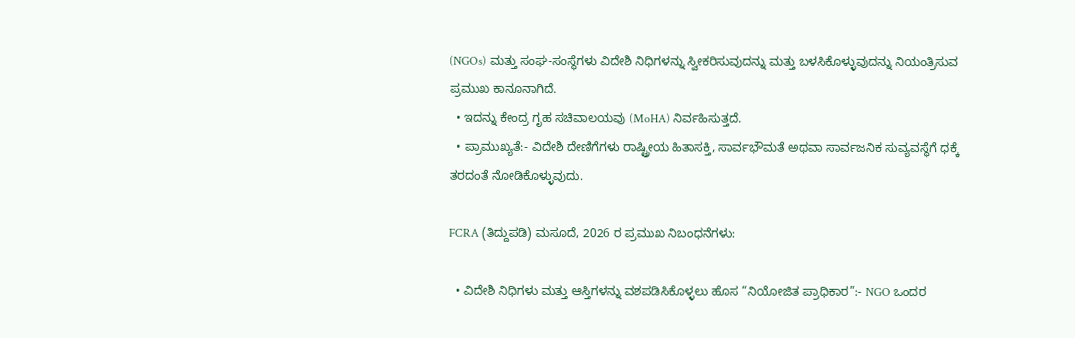(NGOs) ಮತ್ತು ಸಂಘ-ಸಂಸ್ಥೆಗಳು ವಿದೇಶಿ ನಿಧಿಗಳನ್ನು ಸ್ವೀಕರಿಸುವುದನ್ನು ಮತ್ತು ಬಳಸಿಕೊಳ್ಳುವುದನ್ನು ನಿಯಂತ್ರಿಸುವ ಪ್ರಮುಖ ಕಾನೂನಾಗಿದೆ.
  • ಇದನ್ನು ಕೇಂದ್ರ ಗೃಹ ಸಚಿವಾಲಯವು (MoHA) ನಿರ್ವಹಿಸುತ್ತದೆ.
  • ಪ್ರಾಮುಖ್ಯತೆ:- ವಿದೇಶಿ ದೇಣಿಗೆಗಳು ರಾಷ್ಟ್ರೀಯ ಹಿತಾಸಕ್ತಿ, ಸಾರ್ವಭೌಮತೆ ಅಥವಾ ಸಾರ್ವಜನಿಕ ಸುವ್ಯವಸ್ಥೆಗೆ ಧಕ್ಕೆ ತರದಂತೆ ನೋಡಿಕೊಳ್ಳುವುದು.

FCRA (ತಿದ್ದುಪಡಿ) ಮಸೂದೆ, 2026 ರ ಪ್ರಮುಖ ನಿಬಂಧನೆಗಳು:

  • ವಿದೇಶಿ ನಿಧಿಗಳು ಮತ್ತು ಆಸ್ತಿಗಳನ್ನು ವಶಪಡಿಸಿಕೊಳ್ಳಲು ಹೊಸ “ನಿಯೋಜಿತ ಪ್ರಾಧಿಕಾರ”:- NGO ಒಂದರ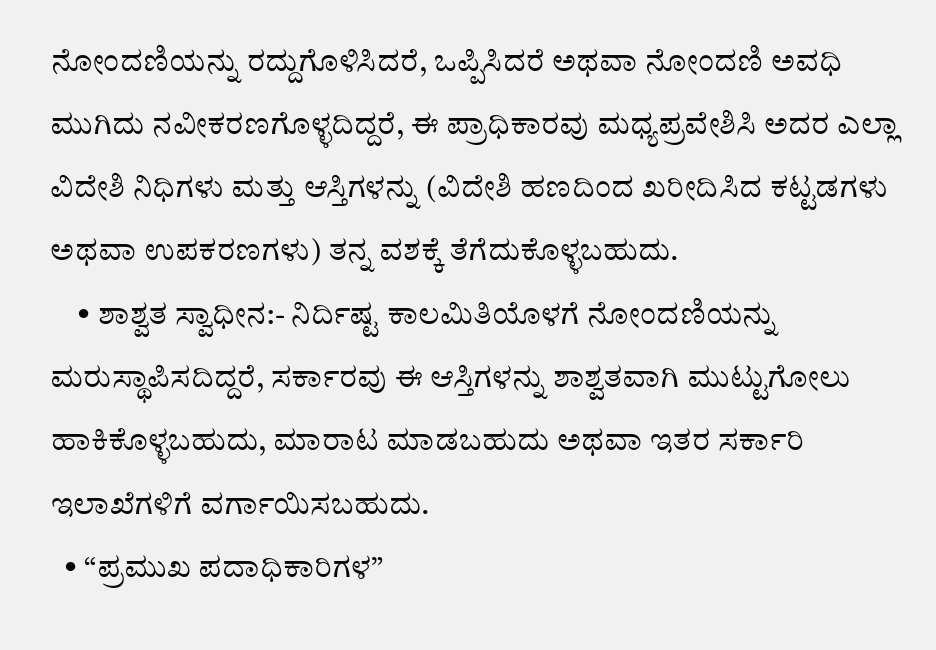ನೋಂದಣಿಯನ್ನು ರದ್ದುಗೊಳಿಸಿದರೆ, ಒಪ್ಪಿಸಿದರೆ ಅಥವಾ ನೋಂದಣಿ ಅವಧಿ ಮುಗಿದು ನವೀಕರಣಗೊಳ್ಳದಿದ್ದರೆ, ಈ ಪ್ರಾಧಿಕಾರವು ಮಧ್ಯಪ್ರವೇಶಿಸಿ ಅದರ ಎಲ್ಲಾ ವಿದೇಶಿ ನಿಧಿಗಳು ಮತ್ತು ಆಸ್ತಿಗಳನ್ನು (ವಿದೇಶಿ ಹಣದಿಂದ ಖರೀದಿಸಿದ ಕಟ್ಟಡಗಳು ಅಥವಾ ಉಪಕರಣಗಳು) ತನ್ನ ವಶಕ್ಕೆ ತೆಗೆದುಕೊಳ್ಳಬಹುದು.
    • ಶಾಶ್ವತ ಸ್ವಾಧೀನ:- ನಿರ್ದಿಷ್ಟ ಕಾಲಮಿತಿಯೊಳಗೆ ನೋಂದಣಿಯನ್ನು ಮರುಸ್ಥಾಪಿಸದಿದ್ದರೆ, ಸರ್ಕಾರವು ಈ ಆಸ್ತಿಗಳನ್ನು ಶಾಶ್ವತವಾಗಿ ಮುಟ್ಟುಗೋಲು ಹಾಕಿಕೊಳ್ಳಬಹುದು, ಮಾರಾಟ ಮಾಡಬಹುದು ಅಥವಾ ಇತರ ಸರ್ಕಾರಿ ಇಲಾಖೆಗಳಿಗೆ ವರ್ಗಾಯಿಸಬಹುದು.
  • “ಪ್ರಮುಖ ಪದಾಧಿಕಾರಿಗಳ”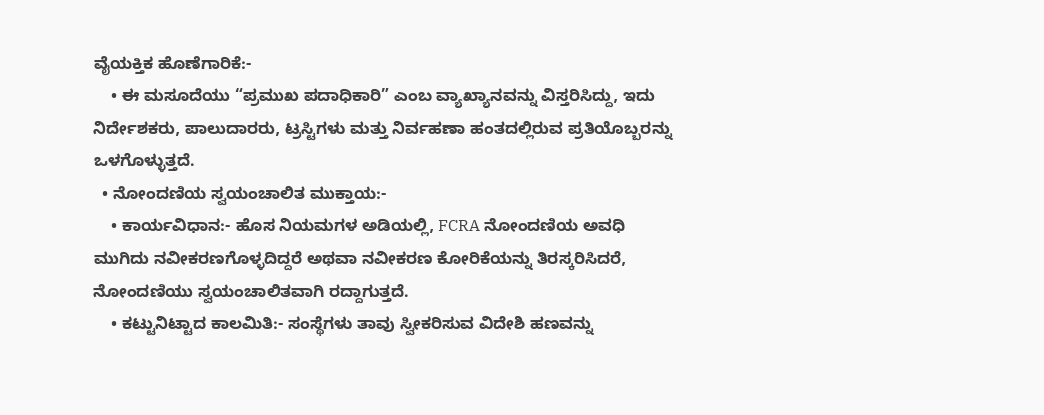ವೈಯಕ್ತಿಕ ಹೊಣೆಗಾರಿಕೆ:-
    • ಈ ಮಸೂದೆಯು “ಪ್ರಮುಖ ಪದಾಧಿಕಾರಿ” ಎಂಬ ವ್ಯಾಖ್ಯಾನವನ್ನು ವಿಸ್ತರಿಸಿದ್ದು, ಇದು ನಿರ್ದೇಶಕರು, ಪಾಲುದಾರರು, ಟ್ರಸ್ಟಿಗಳು ಮತ್ತು ನಿರ್ವಹಣಾ ಹಂತದಲ್ಲಿರುವ ಪ್ರತಿಯೊಬ್ಬರನ್ನು ಒಳಗೊಳ್ಳುತ್ತದೆ.
  • ನೋಂದಣಿಯ ಸ್ವಯಂಚಾಲಿತ ಮುಕ್ತಾಯ:-
    • ಕಾರ್ಯವಿಧಾನ:- ಹೊಸ ನಿಯಮಗಳ ಅಡಿಯಲ್ಲಿ, FCRA ನೋಂದಣಿಯ ಅವಧಿ ಮುಗಿದು ನವೀಕರಣಗೊಳ್ಳದಿದ್ದರೆ ಅಥವಾ ನವೀಕರಣ ಕೋರಿಕೆಯನ್ನು ತಿರಸ್ಕರಿಸಿದರೆ, ನೋಂದಣಿಯು ಸ್ವಯಂಚಾಲಿತವಾಗಿ ರದ್ದಾಗುತ್ತದೆ.
    • ಕಟ್ಟುನಿಟ್ಟಾದ ಕಾಲಮಿತಿ:- ಸಂಸ್ಥೆಗಳು ತಾವು ಸ್ವೀಕರಿಸುವ ವಿದೇಶಿ ಹಣವನ್ನು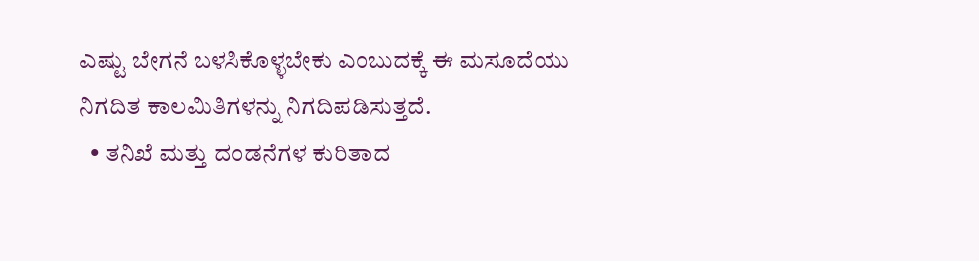ಎಷ್ಟು ಬೇಗನೆ ಬಳಸಿಕೊಳ್ಳಬೇಕು ಎಂಬುದಕ್ಕೆ ಈ ಮಸೂದೆಯು ನಿಗದಿತ ಕಾಲಮಿತಿಗಳನ್ನು ನಿಗದಿಪಡಿಸುತ್ತದೆ.
  • ತನಿಖೆ ಮತ್ತು ದಂಡನೆಗಳ ಕುರಿತಾದ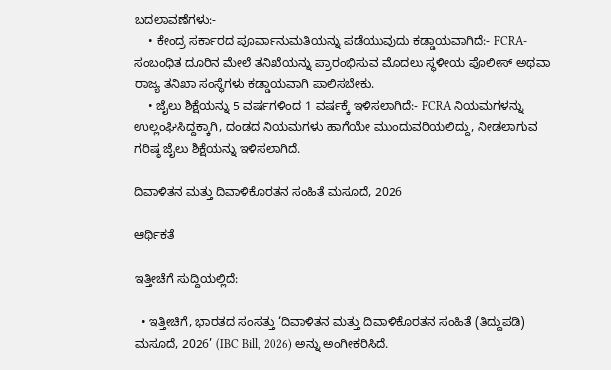ಬದಲಾವಣೆಗಳು:-
    • ಕೇಂದ್ರ ಸರ್ಕಾರದ ಪೂರ್ವಾನುಮತಿಯನ್ನು ಪಡೆಯುವುದು ಕಡ್ಡಾಯವಾಗಿದೆ:- FCRA-ಸಂಬಂಧಿತ ದೂರಿನ ಮೇಲೆ ತನಿಖೆಯನ್ನು ಪ್ರಾರಂಭಿಸುವ ಮೊದಲು ಸ್ಥಳೀಯ ಪೊಲೀಸ್ ಅಥವಾ ರಾಜ್ಯ ತನಿಖಾ ಸಂಸ್ಥೆಗಳು ಕಡ್ಡಾಯವಾಗಿ ಪಾಲಿಸಬೇಕು.
    • ಜೈಲು ಶಿಕ್ಷೆಯನ್ನು 5 ವರ್ಷಗಳಿಂದ 1 ವರ್ಷಕ್ಕೆ ಇಳಿಸಲಾಗಿದೆ:- FCRA ನಿಯಮಗಳನ್ನು ಉಲ್ಲಂಘಿಸಿದ್ದಕ್ಕಾಗಿ, ದಂಡದ ನಿಯಮಗಳು ಹಾಗೆಯೇ ಮುಂದುವರಿಯಲಿದ್ದು, ನೀಡಲಾಗುವ ಗರಿಷ್ಠ ಜೈಲು ಶಿಕ್ಷೆಯನ್ನು ಇಳಿಸಲಾಗಿದೆ.

ದಿವಾಳಿತನ ಮತ್ತು ದಿವಾಳಿಕೊರತನ ಸಂಹಿತೆ ಮಸೂದೆ, 2026

ಆರ್ಥಿಕತೆ

ಇತ್ತೀಚೆಗೆ ಸುದ್ದಿಯಲ್ಲಿದೆ:

  • ಇತ್ತೀಚಿಗೆ, ಭಾರತದ ಸಂಸತ್ತು ‘ದಿವಾಳಿತನ ಮತ್ತು ದಿವಾಳಿಕೊರತನ ಸಂಹಿತೆ (ತಿದ್ದುಪಡಿ) ಮಸೂದೆ, 2026’ (IBC Bill, 2026) ಅನ್ನು ಅಂಗೀಕರಿಸಿದೆ.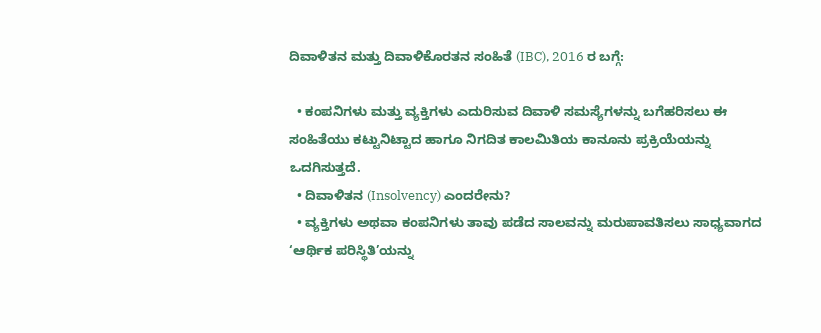ದಿವಾಳಿತನ ಮತ್ತು ದಿವಾಳಿಕೊರತನ ಸಂಹಿತೆ (IBC), 2016 ರ ಬಗ್ಗೆ:

  • ಕಂಪನಿಗಳು ಮತ್ತು ವ್ಯಕ್ತಿಗಳು ಎದುರಿಸುವ ದಿವಾಳಿ ಸಮಸ್ಯೆಗಳನ್ನು ಬಗೆಹರಿಸಲು ಈ ಸಂಹಿತೆಯು ಕಟ್ಟುನಿಟ್ಟಾದ ಹಾಗೂ ನಿಗದಿತ ಕಾಲಮಿತಿಯ ಕಾನೂನು ಪ್ರಕ್ರಿಯೆಯನ್ನು ಒದಗಿಸುತ್ತದೆ.
  • ದಿವಾಳಿತನ (Insolvency) ಎಂದರೇನು?
  • ವ್ಯಕ್ತಿಗಳು ಅಥವಾ ಕಂಪನಿಗಳು ತಾವು ಪಡೆದ ಸಾಲವನ್ನು ಮರುಪಾವತಿಸಲು ಸಾಧ್ಯವಾಗದ ‘ಆರ್ಥಿಕ ಪರಿಸ್ಥಿತಿ’ಯನ್ನು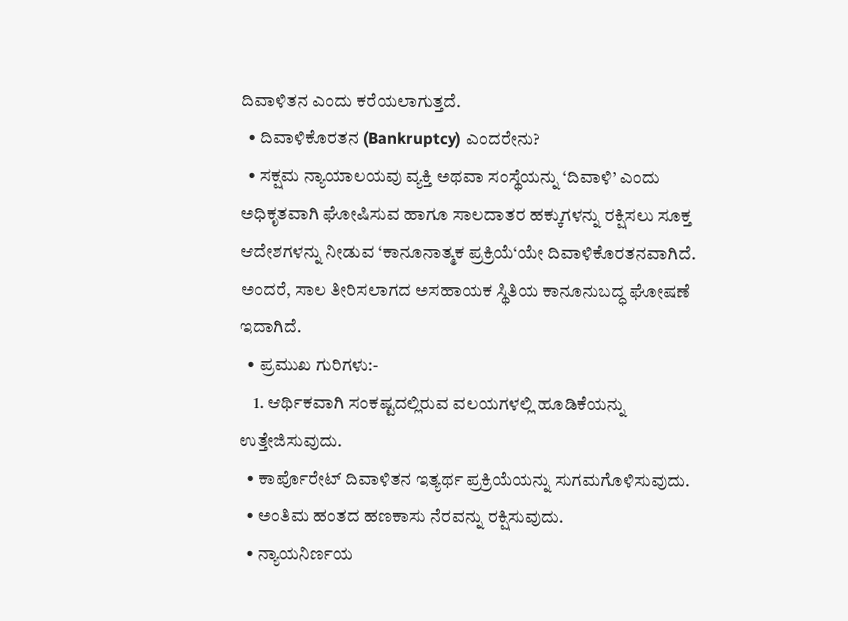ದಿವಾಳಿತನ ಎಂದು ಕರೆಯಲಾಗುತ್ತದೆ.
  • ದಿವಾಳಿಕೊರತನ (Bankruptcy) ಎಂದರೇನು?
  • ಸಕ್ಷಮ ನ್ಯಾಯಾಲಯವು ವ್ಯಕ್ತಿ ಅಥವಾ ಸಂಸ್ಥೆಯನ್ನು ‘ದಿವಾಳಿ’ ಎಂದು ಅಧಿಕೃತವಾಗಿ ಘೋಷಿಸುವ ಹಾಗೂ ಸಾಲದಾತರ ಹಕ್ಕುಗಳನ್ನು ರಕ್ಷಿಸಲು ಸೂಕ್ತ ಆದೇಶಗಳನ್ನು ನೀಡುವ ‘ಕಾನೂನಾತ್ಮಕ ಪ್ರಕ್ರಿಯೆ‘ಯೇ ದಿವಾಳಿಕೊರತನವಾಗಿದೆ. ಅಂದರೆ, ಸಾಲ ತೀರಿಸಲಾಗದ ಅಸಹಾಯಕ ಸ್ಥಿತಿಯ ಕಾನೂನುಬದ್ಧ ಘೋಷಣೆ ಇದಾಗಿದೆ.
  • ಪ್ರಮುಖ ಗುರಿಗಳು:-
    1. ಆರ್ಥಿಕವಾಗಿ ಸಂಕಷ್ಟದಲ್ಲಿರುವ ವಲಯಗಳಲ್ಲಿ ಹೂಡಿಕೆಯನ್ನು ಉತ್ತೇಜಿಸುವುದು.
  • ಕಾರ್ಪೊರೇಟ್ ದಿವಾಳಿತನ ಇತ್ಯರ್ಥ ಪ್ರಕ್ರಿಯೆಯನ್ನು ಸುಗಮಗೊಳಿಸುವುದು.
  • ಅಂತಿಮ ಹಂತದ ಹಣಕಾಸು ನೆರವನ್ನು ರಕ್ಷಿಸುವುದು.
  • ನ್ಯಾಯನಿರ್ಣಯ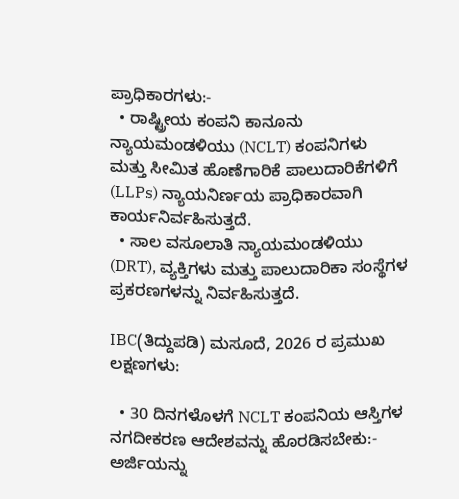ಪ್ರಾಧಿಕಾರಗಳು:-
  • ರಾಷ್ಟ್ರೀಯ ಕಂಪನಿ ಕಾನೂನು ನ್ಯಾಯಮಂಡಳಿಯು (NCLT) ಕಂಪನಿಗಳು ಮತ್ತು ಸೀಮಿತ ಹೊಣೆಗಾರಿಕೆ ಪಾಲುದಾರಿಕೆಗಳಿಗೆ (LLPs) ನ್ಯಾಯನಿರ್ಣಯ ಪ್ರಾಧಿಕಾರವಾಗಿ ಕಾರ್ಯನಿರ್ವಹಿಸುತ್ತದೆ.
  • ಸಾಲ ವಸೂಲಾತಿ ನ್ಯಾಯಮಂಡಳಿಯು (DRT), ವ್ಯಕ್ತಿಗಳು ಮತ್ತು ಪಾಲುದಾರಿಕಾ ಸಂಸ್ಥೆಗಳ ಪ್ರಕರಣಗಳನ್ನು ನಿರ್ವಹಿಸುತ್ತದೆ.

IBC(ತಿದ್ದುಪಡಿ) ಮಸೂದೆ, 2026 ರ ಪ್ರಮುಖ ಲಕ್ಷಣಗಳು:

  • 30 ದಿನಗಳೊಳಗೆ NCLT ಕಂಪನಿಯ ಆಸ್ತಿಗಳ ನಗದೀಕರಣ ಆದೇಶವನ್ನು ಹೊರಡಿಸಬೇಕು:- ಅರ್ಜಿಯನ್ನು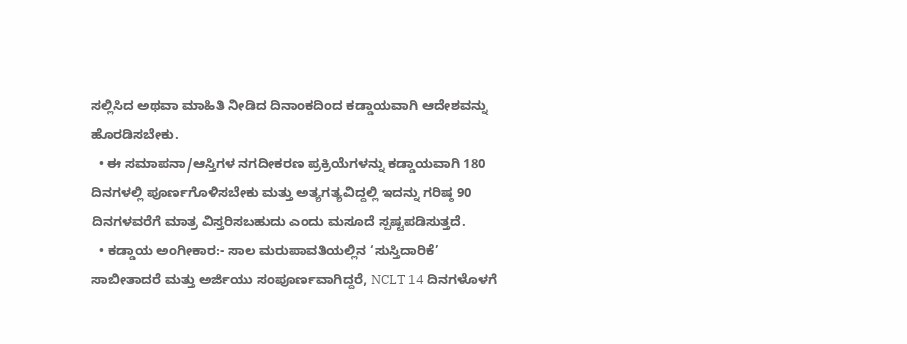ಸಲ್ಲಿಸಿದ ಅಥವಾ ಮಾಹಿತಿ ನೀಡಿದ ದಿನಾಂಕದಿಂದ ಕಡ್ಡಾಯವಾಗಿ ಆದೇಶವನ್ನು ಹೊರಡಿಸಬೇಕು.
  • ಈ ಸಮಾಪನಾ/ಆಸ್ತಿಗಳ ನಗದೀಕರಣ ಪ್ರಕ್ರಿಯೆಗಳನ್ನು ಕಡ್ಡಾಯವಾಗಿ 180 ದಿನಗಳಲ್ಲಿ ಪೂರ್ಣಗೊಳಿಸಬೇಕು ಮತ್ತು ಅತ್ಯಗತ್ಯವಿದ್ದಲ್ಲಿ ಇದನ್ನು ಗರಿಷ್ಠ 90 ದಿನಗಳವರೆಗೆ ಮಾತ್ರ ವಿಸ್ತರಿಸಬಹುದು ಎಂದು ಮಸೂದೆ ಸ್ಪಷ್ಟಪಡಿಸುತ್ತದೆ.
  • ಕಡ್ಡಾಯ ಅಂಗೀಕಾರ:- ಸಾಲ ಮರುಪಾವತಿಯಲ್ಲಿನ ‘ಸುಸ್ತಿದಾರಿಕೆ’ ಸಾಬೀತಾದರೆ ಮತ್ತು ಅರ್ಜಿಯು ಸಂಪೂರ್ಣವಾಗಿದ್ದರೆ, NCLT 14 ದಿನಗಳೊಳಗೆ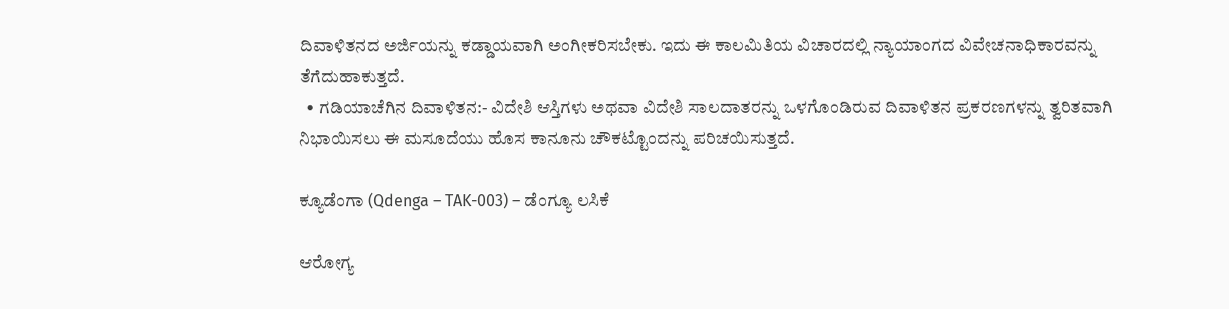ದಿವಾಳಿತನದ ಅರ್ಜಿಯನ್ನು ಕಡ್ಡಾಯವಾಗಿ ಅಂಗೀಕರಿಸಬೇಕು. ಇದು ಈ ಕಾಲಮಿತಿಯ ವಿಚಾರದಲ್ಲಿ ನ್ಯಾಯಾಂಗದ ವಿವೇಚನಾಧಿಕಾರವನ್ನು ತೆಗೆದುಹಾಕುತ್ತದೆ.
  • ಗಡಿಯಾಚೆಗಿನ ದಿವಾಳಿತನ:- ವಿದೇಶಿ ಆಸ್ತಿಗಳು ಅಥವಾ ವಿದೇಶಿ ಸಾಲದಾತರನ್ನು ಒಳಗೊಂಡಿರುವ ದಿವಾಳಿತನ ಪ್ರಕರಣಗಳನ್ನು ತ್ವರಿತವಾಗಿ ನಿಭಾಯಿಸಲು ಈ ಮಸೂದೆಯು ಹೊಸ ಕಾನೂನು ಚೌಕಟ್ಟೊಂದನ್ನು ಪರಿಚಯಿಸುತ್ತದೆ.

ಕ್ಯೂಡೆಂಗಾ (Qdenga – TAK-003) – ಡೆಂಗ್ಯೂ ಲಸಿಕೆ

ಆರೋಗ್ಯ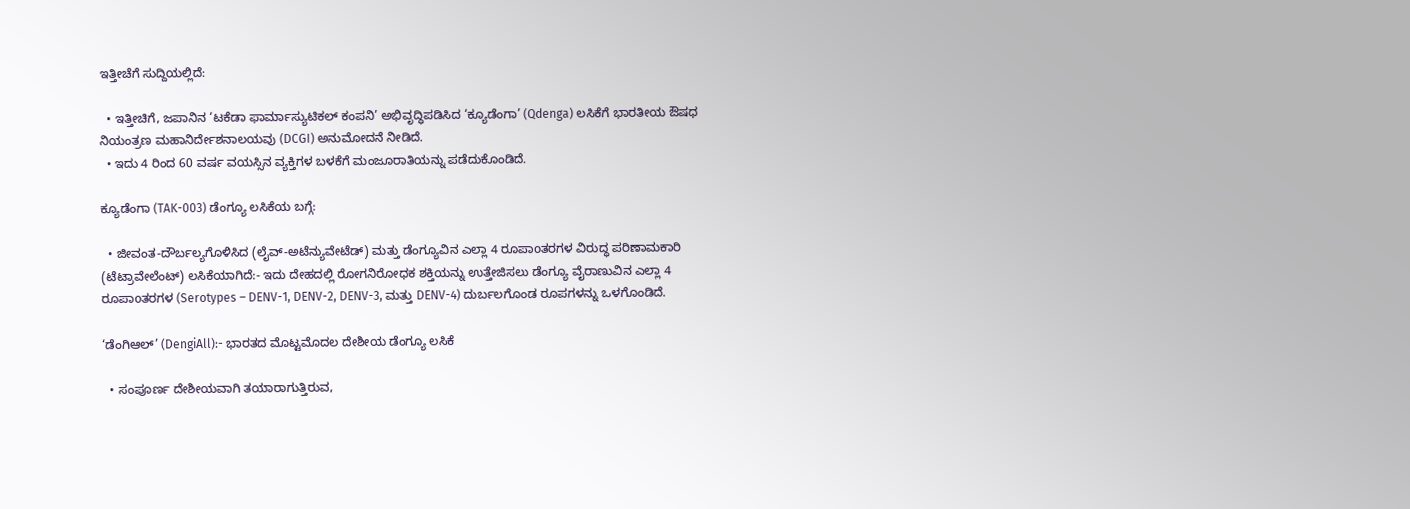ಇತ್ತೀಚೆಗೆ ಸುದ್ದಿಯಲ್ಲಿದೆ:

  • ಇತ್ತೀಚಿಗೆ, ಜಪಾನಿನ ‘ಟಕೆಡಾ ಫಾರ್ಮಾಸ್ಯುಟಿಕಲ್ ಕಂಪನಿ’ ಅಭಿವೃದ್ಧಿಪಡಿಸಿದ ‘ಕ್ಯೂಡೆಂಗಾ’ (Qdenga) ಲಸಿಕೆಗೆ ಭಾರತೀಯ ಔಷಧ ನಿಯಂತ್ರಣ ಮಹಾನಿರ್ದೇಶನಾಲಯವು (DCGI) ಅನುಮೋದನೆ ನೀಡಿದೆ.
  • ಇದು 4 ರಿಂದ 60 ವರ್ಷ ವಯಸ್ಸಿನ ವ್ಯಕ್ತಿಗಳ ಬಳಕೆಗೆ ಮಂಜೂರಾತಿಯನ್ನು ಪಡೆದುಕೊಂಡಿದೆ.

ಕ್ಯೂಡೆಂಗಾ (TAK-003) ಡೆಂಗ್ಯೂ ಲಸಿಕೆಯ ಬಗ್ಗೆ:

  • ಜೀವಂತ-ದೌರ್ಬಲ್ಯಗೊಳಿಸಿದ (ಲೈವ್-ಅಟೆನ್ಯುವೇಟೆಡ್) ಮತ್ತು ಡೆಂಗ್ಯೂವಿನ ಎಲ್ಲಾ 4 ರೂಪಾoತರಗಳ ವಿರುದ್ಧ ಪರಿಣಾಮಕಾರಿ (ಟೆಟ್ರಾವೇಲೆಂಟ್) ಲಸಿಕೆಯಾಗಿದೆ:- ಇದು ದೇಹದಲ್ಲಿ ರೋಗನಿರೋಧಕ ಶಕ್ತಿಯನ್ನು ಉತ್ತೇಜಿಸಲು ಡೆಂಗ್ಯೂ ವೈರಾಣುವಿನ ಎಲ್ಲಾ 4 ರೂಪಾoತರಗಳ (Serotypes – DENV-1, DENV-2, DENV-3, ಮತ್ತು DENV-4) ದುರ್ಬಲಗೊಂಡ ರೂಪಗಳನ್ನು ಒಳಗೊಂಡಿದೆ.

‘ಡೆಂಗಿಆಲ್’ (DengiAll):- ಭಾರತದ ಮೊಟ್ಟಮೊದಲ ದೇಶೀಯ ಡೆಂಗ್ಯೂ ಲಸಿಕೆ

  • ಸಂಪೂರ್ಣ ದೇಶೀಯವಾಗಿ ತಯಾರಾಗುತ್ತಿರುವ,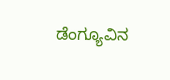ಡೆಂಗ್ಯೂವಿನ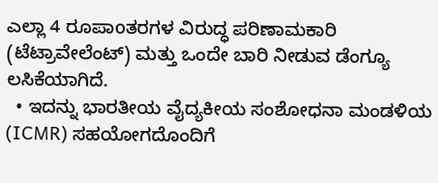ಎಲ್ಲಾ 4 ರೂಪಾoತರಗಳ ವಿರುದ್ಧ ಪರಿಣಾಮಕಾರಿ (ಟೆಟ್ರಾವೇಲೆಂಟ್) ಮತ್ತು ಒಂದೇ ಬಾರಿ ನೀಡುವ ಡೆಂಗ್ಯೂ ಲಸಿಕೆಯಾಗಿದೆ.
  • ಇದನ್ನು ಭಾರತೀಯ ವೈದ್ಯಕೀಯ ಸಂಶೋಧನಾ ಮಂಡಳಿಯ (ICMR) ಸಹಯೋಗದೊಂದಿಗೆ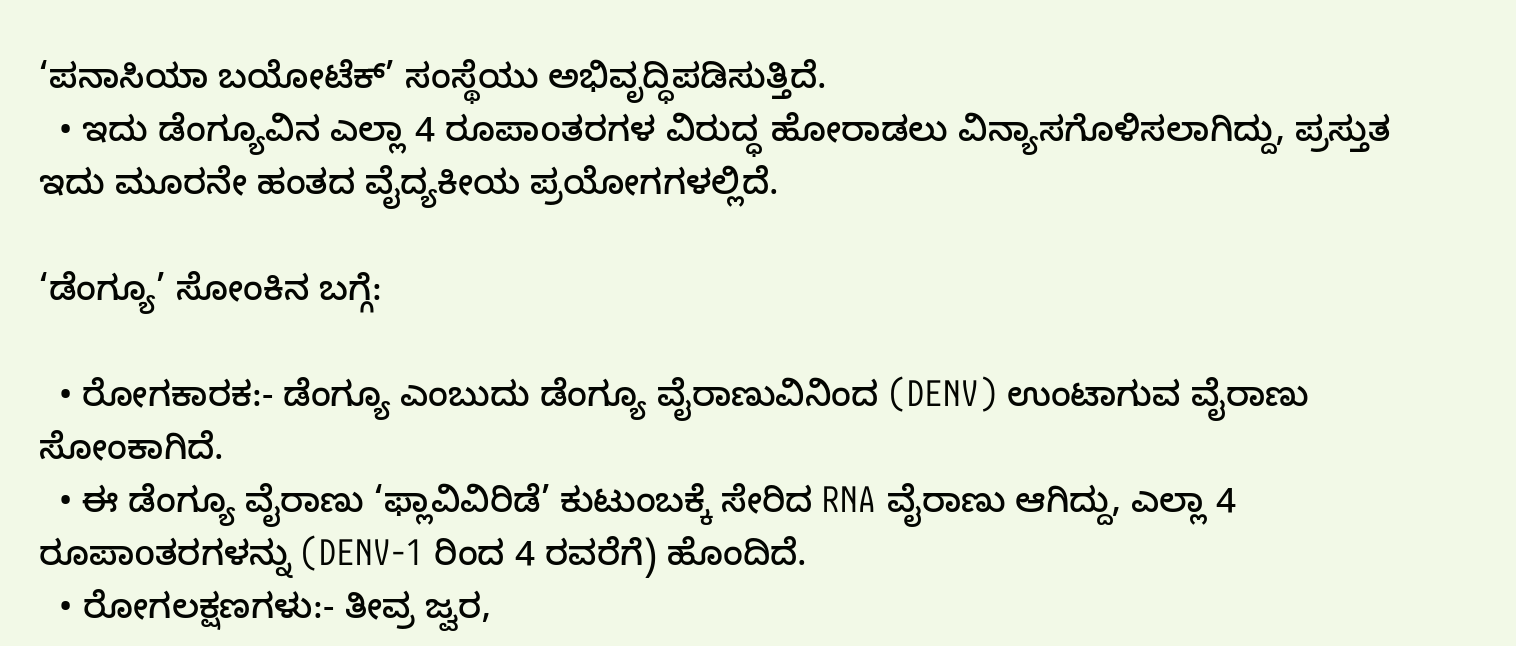‘ಪನಾಸಿಯಾ ಬಯೋಟೆಕ್’ ಸಂಸ್ಥೆಯು ಅಭಿವೃದ್ಧಿಪಡಿಸುತ್ತಿದೆ.
  • ಇದು ಡೆಂಗ್ಯೂವಿನ ಎಲ್ಲಾ 4 ರೂಪಾoತರಗಳ ವಿರುದ್ಧ ಹೋರಾಡಲು ವಿನ್ಯಾಸಗೊಳಿಸಲಾಗಿದ್ದು, ಪ್ರಸ್ತುತ ಇದು ಮೂರನೇ ಹಂತದ ವೈದ್ಯಕೀಯ ಪ್ರಯೋಗಗಳಲ್ಲಿದೆ.

‘ಡೆಂಗ್ಯೂ’ ಸೋಂಕಿನ ಬಗ್ಗೆ:

  • ರೋಗಕಾರಕ:- ಡೆಂಗ್ಯೂ ಎಂಬುದು ಡೆಂಗ್ಯೂ ವೈರಾಣುವಿನಿಂದ (DENV) ಉಂಟಾಗುವ ವೈರಾಣು ಸೋಂಕಾಗಿದೆ.
  • ಈ ಡೆಂಗ್ಯೂ ವೈರಾಣು ‘ಫ್ಲಾವಿವಿರಿಡೆ’ ಕುಟುಂಬಕ್ಕೆ ಸೇರಿದ RNA ವೈರಾಣು ಆಗಿದ್ದು, ಎಲ್ಲಾ 4 ರೂಪಾoತರಗಳನ್ನು (DENV-1 ರಿಂದ 4 ರವರೆಗೆ) ಹೊಂದಿದೆ.
  • ರೋಗಲಕ್ಷಣಗಳು:- ತೀವ್ರ ಜ್ವರ,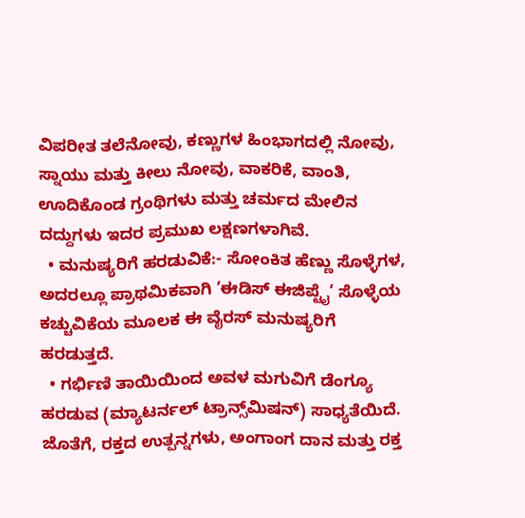ವಿಪರೀತ ತಲೆನೋವು, ಕಣ್ಣುಗಳ ಹಿಂಭಾಗದಲ್ಲಿ ನೋವು, ಸ್ನಾಯು ಮತ್ತು ಕೀಲು ನೋವು, ವಾಕರಿಕೆ, ವಾಂತಿ, ಊದಿಕೊಂಡ ಗ್ರಂಥಿಗಳು ಮತ್ತು ಚರ್ಮದ ಮೇಲಿನ ದದ್ದುಗಳು ಇದರ ಪ್ರಮುಖ ಲಕ್ಷಣಗಳಾಗಿವೆ.
  • ಮನುಷ್ಯರಿಗೆ ಹರಡುವಿಕೆ:- ಸೋಂಕಿತ ಹೆಣ್ಣು ಸೊಳ್ಳೆಗಳ, ಅದರಲ್ಲೂ ಪ್ರಾಥಮಿಕವಾಗಿ ‘ಈಡಿಸ್ ಈಜಿಪ್ಟೈ’ ಸೊಳ್ಳೆಯ ಕಚ್ಚುವಿಕೆಯ ಮೂಲಕ ಈ ವೈರಸ್ ಮನುಷ್ಯರಿಗೆ ಹರಡುತ್ತದೆ.
  • ಗರ್ಭಿಣಿ ತಾಯಿಯಿಂದ ಅವಳ ಮಗುವಿಗೆ ಡೆಂಗ್ಯೂ ಹರಡುವ (ಮ್ಯಾಟರ್ನಲ್ ಟ್ರಾನ್ಸ್‌ಮಿಷನ್) ಸಾಧ್ಯತೆಯಿದೆ. ಜೊತೆಗೆ, ರಕ್ತದ ಉತ್ಪನ್ನಗಳು, ಅಂಗಾಂಗ ದಾನ ಮತ್ತು ರಕ್ತ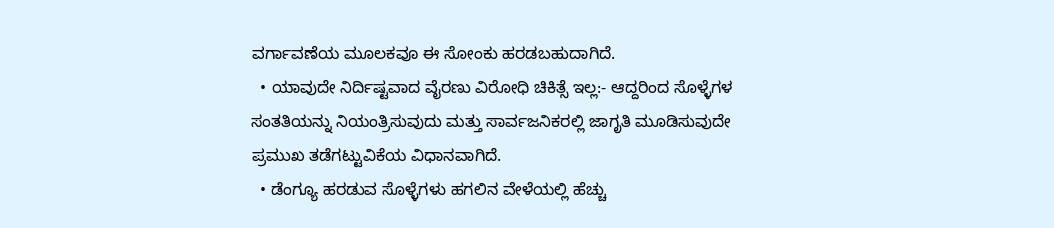ವರ್ಗಾವಣೆಯ ಮೂಲಕವೂ ಈ ಸೋಂಕು ಹರಡಬಹುದಾಗಿದೆ.
  • ಯಾವುದೇ ನಿರ್ದಿಷ್ಟವಾದ ವೈರಣು ವಿರೋಧಿ ಚಿಕಿತ್ಸೆ ಇಲ್ಲ:- ಆದ್ದರಿಂದ ಸೊಳ್ಳೆಗಳ ಸಂತತಿಯನ್ನು ನಿಯಂತ್ರಿಸುವುದು ಮತ್ತು ಸಾರ್ವಜನಿಕರಲ್ಲಿ ಜಾಗೃತಿ ಮೂಡಿಸುವುದೇ ಪ್ರಮುಖ ತಡೆಗಟ್ಟುವಿಕೆಯ ವಿಧಾನವಾಗಿದೆ.
  • ಡೆಂಗ್ಯೂ ಹರಡುವ ಸೊಳ್ಳೆಗಳು ಹಗಲಿನ ವೇಳೆಯಲ್ಲಿ ಹೆಚ್ಚು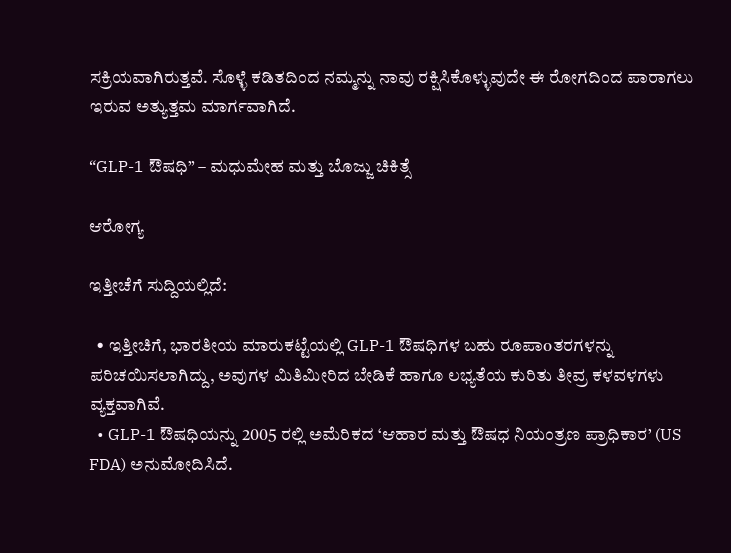ಸಕ್ರಿಯವಾಗಿರುತ್ತವೆ. ಸೊಳ್ಳೆ ಕಡಿತದಿಂದ ನಮ್ಮನ್ನು ನಾವು ರಕ್ಷಿಸಿಕೊಳ್ಳುವುದೇ ಈ ರೋಗದಿಂದ ಪಾರಾಗಲು ಇರುವ ಅತ್ಯುತ್ತಮ ಮಾರ್ಗವಾಗಿದೆ.

“GLP-1 ಔಷಧಿ” – ಮಧುಮೇಹ ಮತ್ತು ಬೊಜ್ಜು ಚಿಕಿತ್ಸೆ

ಆರೋಗ್ಯ

ಇತ್ತೀಚೆಗೆ ಸುದ್ದಿಯಲ್ಲಿದೆ:

  • ಇತ್ತೀಚಿಗೆ, ಭಾರತೀಯ ಮಾರುಕಟ್ಟೆಯಲ್ಲಿ GLP-1 ಔಷಧಿಗಳ ಬಹು ರೂಪಾoತರಗಳನ್ನು ಪರಿಚಯಿಸಲಾಗಿದ್ದು, ಅವುಗಳ ಮಿತಿಮೀರಿದ ಬೇಡಿಕೆ ಹಾಗೂ ಲಭ್ಯತೆಯ ಕುರಿತು ತೀವ್ರ ಕಳವಳಗಳು ವ್ಯಕ್ತವಾಗಿವೆ.
  • GLP-1 ಔಷಧಿಯನ್ನು 2005 ರಲ್ಲಿ ಅಮೆರಿಕದ ‘ಆಹಾರ ಮತ್ತು ಔಷಧ ನಿಯಂತ್ರಣ ಪ್ರಾಧಿಕಾರ’ (US FDA) ಅನುಮೋದಿಸಿದೆ.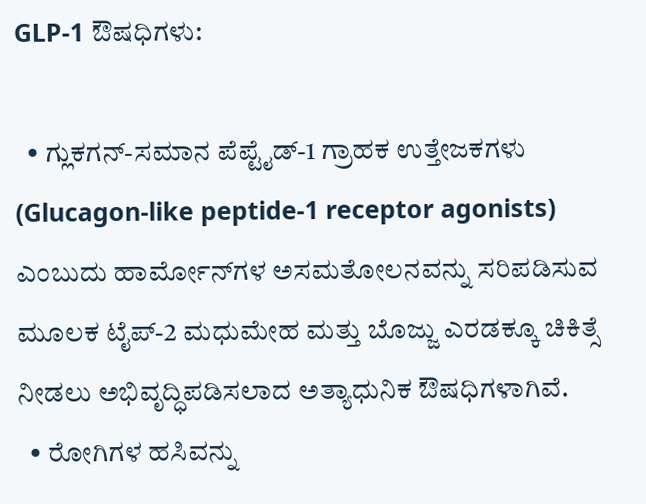GLP-1 ಔಷಧಿಗಳು:

  • ಗ್ಲುಕಗನ್-ಸಮಾನ ಪೆಪ್ಟೈಡ್-1 ಗ್ರಾಹಕ ಉತ್ತೇಜಕಗಳು (Glucagon-like peptide-1 receptor agonists) ಎಂಬುದು ಹಾರ್ಮೋನ್‌ಗಳ ಅಸಮತೋಲನವನ್ನು ಸರಿಪಡಿಸುವ ಮೂಲಕ ಟೈಪ್-2 ಮಧುಮೇಹ ಮತ್ತು ಬೊಜ್ಜು ಎರಡಕ್ಕೂ ಚಿಕಿತ್ಸೆ ನೀಡಲು ಅಭಿವೃದ್ಧಿಪಡಿಸಲಾದ ಅತ್ಯಾಧುನಿಕ ಔಷಧಿಗಳಾಗಿವೆ.
  • ರೋಗಿಗಳ ಹಸಿವನ್ನು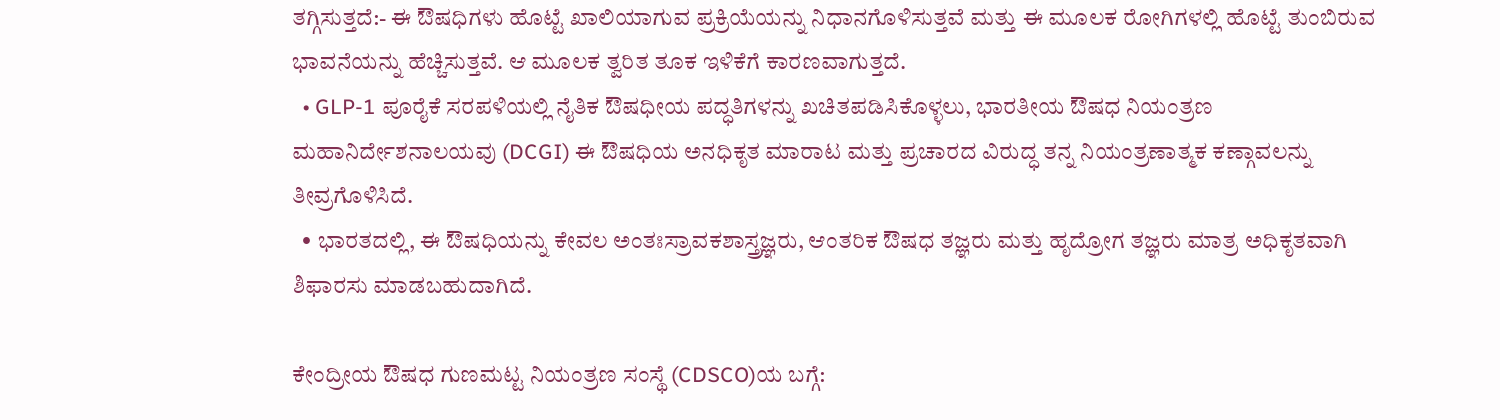ತಗ್ಗಿಸುತ್ತದೆ:- ಈ ಔಷಧಿಗಳು ಹೊಟ್ಟೆ ಖಾಲಿಯಾಗುವ ಪ್ರಕ್ರಿಯೆಯನ್ನು ನಿಧಾನಗೊಳಿಸುತ್ತವೆ ಮತ್ತು ಈ ಮೂಲಕ ರೋಗಿಗಳಲ್ಲಿ ಹೊಟ್ಟೆ ತುಂಬಿರುವ ಭಾವನೆಯನ್ನು ಹೆಚ್ಚಿಸುತ್ತವೆ. ಆ ಮೂಲಕ ತ್ವರಿತ ತೂಕ ಇಳಿಕೆಗೆ ಕಾರಣವಾಗುತ್ತದೆ.
  • GLP-1 ಪೂರೈಕೆ ಸರಪಳಿಯಲ್ಲಿ ನೈತಿಕ ಔಷಧೀಯ ಪದ್ಧತಿಗಳನ್ನು ಖಚಿತಪಡಿಸಿಕೊಳ್ಳಲು, ಭಾರತೀಯ ಔಷಧ ನಿಯಂತ್ರಣ ಮಹಾನಿರ್ದೇಶನಾಲಯವು (DCGI) ಈ ಔಷಧಿಯ ಅನಧಿಕೃತ ಮಾರಾಟ ಮತ್ತು ಪ್ರಚಾರದ ವಿರುದ್ಧ ತನ್ನ ನಿಯಂತ್ರಣಾತ್ಮಕ ಕಣ್ಗಾವಲನ್ನು ತೀವ್ರಗೊಳಿಸಿದೆ.
  • ಭಾರತದಲ್ಲಿ, ಈ ಔಷಧಿಯನ್ನು ಕೇವಲ ಅಂತಃಸ್ರಾವಕಶಾಸ್ತ್ರಜ್ಞರು, ಆಂತರಿಕ ಔಷಧ ತಜ್ಞರು ಮತ್ತು ಹೃದ್ರೋಗ ತಜ್ಞರು ಮಾತ್ರ ಅಧಿಕೃತವಾಗಿ ಶಿಫಾರಸು ಮಾಡಬಹುದಾಗಿದೆ.

ಕೇಂದ್ರೀಯ ಔಷಧ ಗುಣಮಟ್ಟ ನಿಯಂತ್ರಣ ಸಂಸ್ಥೆ (CDSCO)ಯ ಬಗ್ಗೆ: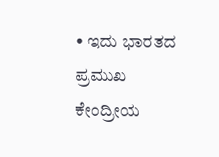• ಇದು ಭಾರತದ ಪ್ರಮುಖ ಕೇಂದ್ರೀಯ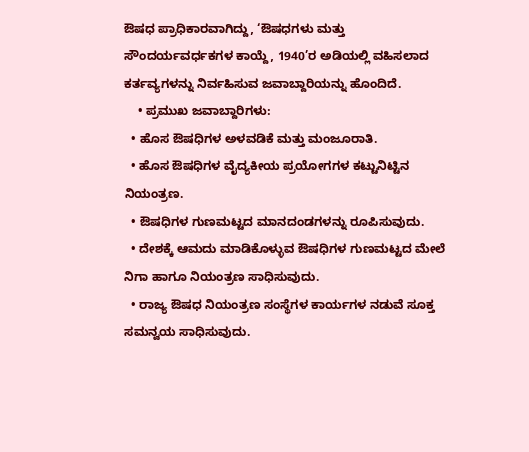ಔಷಧ ಪ್ರಾಧಿಕಾರವಾಗಿದ್ದು, ‘ಔಷಧಗಳು ಮತ್ತು ಸೌಂದರ್ಯವರ್ಧಕಗಳ ಕಾಯ್ದೆ, 1940’ರ ಅಡಿಯಲ್ಲಿ ವಹಿಸಲಾದ ಕರ್ತವ್ಯಗಳನ್ನು ನಿರ್ವಹಿಸುವ ಜವಾಬ್ದಾರಿಯನ್ನು ಹೊಂದಿದೆ.
    • ಪ್ರಮುಖ ಜವಾಬ್ದಾರಿಗಳು:
  • ಹೊಸ ಔಷಧಿಗಳ ಅಳವಡಿಕೆ ಮತ್ತು ಮಂಜೂರಾತಿ.
  • ಹೊಸ ಔಷಧಿಗಳ ವೈದ್ಯಕೀಯ ಪ್ರಯೋಗಗಳ ಕಟ್ಟುನಿಟ್ಟಿನ ನಿಯಂತ್ರಣ.
  • ಔಷಧಿಗಳ ಗುಣಮಟ್ಟದ ಮಾನದಂಡಗಳನ್ನು ರೂಪಿಸುವುದು.
  • ದೇಶಕ್ಕೆ ಆಮದು ಮಾಡಿಕೊಳ್ಳುವ ಔಷಧಿಗಳ ಗುಣಮಟ್ಟದ ಮೇಲೆ ನಿಗಾ ಹಾಗೂ ನಿಯಂತ್ರಣ ಸಾಧಿಸುವುದು.
  • ರಾಜ್ಯ ಔಷಧ ನಿಯಂತ್ರಣ ಸಂಸ್ಥೆಗಳ ಕಾರ್ಯಗಳ ನಡುವೆ ಸೂಕ್ತ ಸಮನ್ವಯ ಸಾಧಿಸುವುದು.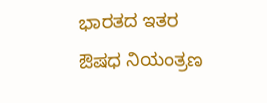ಭಾರತದ ಇತರ ಔಷಧ ನಿಯಂತ್ರಣ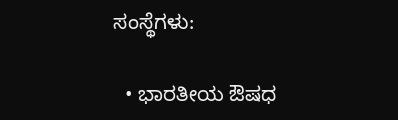ಸಂಸ್ಥೆಗಳು:

  • ಭಾರತೀಯ ಔಷಧ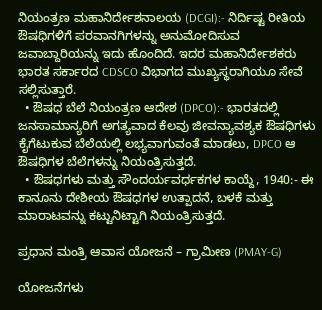ನಿಯಂತ್ರಣ ಮಹಾನಿರ್ದೇಶನಾಲಯ (DCGI):- ನಿರ್ದಿಷ್ಟ ರೀತಿಯ ಔಷಧಿಗಳಿಗೆ ಪರವಾನಗಿಗಳನ್ನು ಅನುಮೋದಿಸುವ ಜವಾಬ್ದಾರಿಯನ್ನು ಇದು ಹೊಂದಿದೆ. ಇದರ ಮಹಾನಿರ್ದೇಶಕರು ಭಾರತ ಸರ್ಕಾರದ CDSCO ವಿಭಾಗದ ಮುಖ್ಯಸ್ಥರಾಗಿಯೂ ಸೇವೆ ಸಲ್ಲಿಸುತ್ತಾರೆ.
  • ಔಷಧ ಬೆಲೆ ನಿಯಂತ್ರಣ ಆದೇಶ (DPCO):- ಭಾರತದಲ್ಲಿ ಜನಸಾಮಾನ್ಯರಿಗೆ ಅಗತ್ಯವಾದ ಕೆಲವು ಜೀವನ್ಯಾವಶ್ಯಕ ಔಷಧಿಗಳು ಕೈಗೆಟುಕುವ ಬೆಲೆಯಲ್ಲಿ ಲಭ್ಯವಾಗುವಂತೆ ಮಾಡಲು, DPCO ಆ ಔಷಧಿಗಳ ಬೆಲೆಗಳನ್ನು ನಿಯಂತ್ರಿಸುತ್ತದೆ.
  • ಔಷಧಗಳು ಮತ್ತು ಸೌಂದರ್ಯವರ್ಧಕಗಳ ಕಾಯ್ದೆ, 1940:- ಈ ಕಾನೂನು ದೇಶೀಯ ಔಷಧಗಳ ಉತ್ಪಾದನೆ, ಬಳಕೆ ಮತ್ತು ಮಾರಾಟವನ್ನು ಕಟ್ಟುನಿಟ್ಟಾಗಿ ನಿಯಂತ್ರಿಸುತ್ತದೆ.

ಪ್ರಧಾನ ಮಂತ್ರಿ ಆವಾಸ ಯೋಜನೆ – ಗ್ರಾಮೀಣ (PMAY-G)

ಯೋಜನೆಗಳು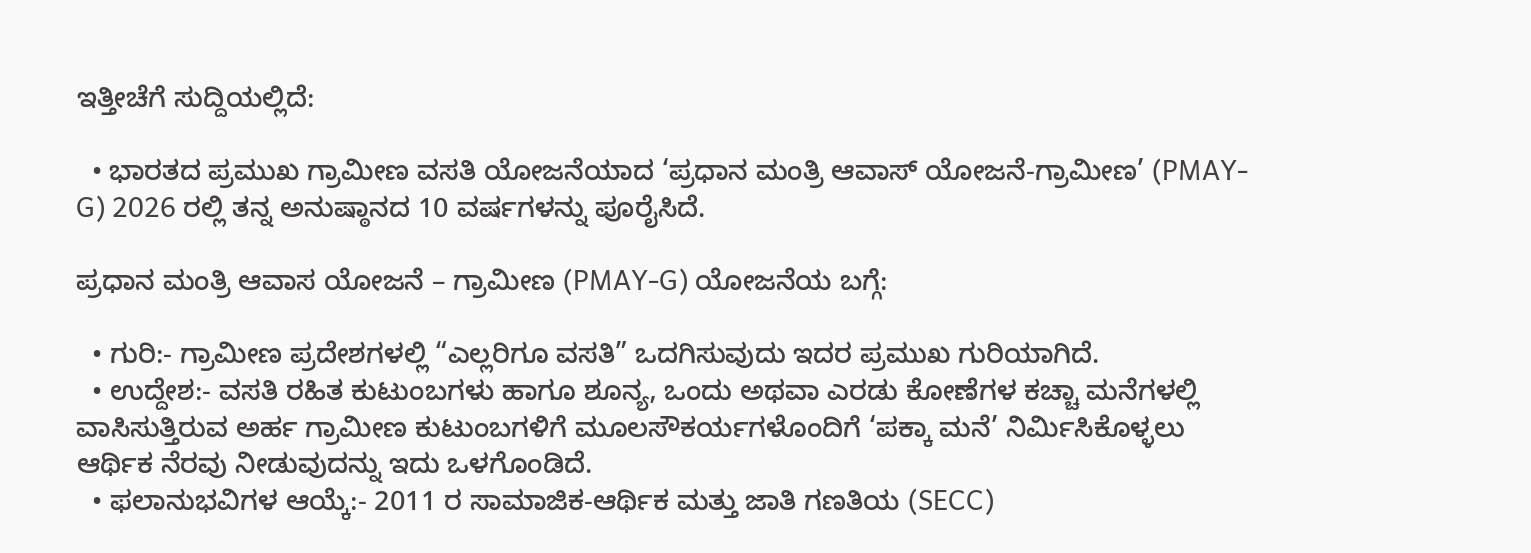ಇತ್ತೀಚೆಗೆ ಸುದ್ದಿಯಲ್ಲಿದೆ:

  • ಭಾರತದ ಪ್ರಮುಖ ಗ್ರಾಮೀಣ ವಸತಿ ಯೋಜನೆಯಾದ ‘ಪ್ರಧಾನ ಮಂತ್ರಿ ಆವಾಸ್ ಯೋಜನೆ-ಗ್ರಾಮೀಣ’ (PMAY-G) 2026 ರಲ್ಲಿ ತನ್ನ ಅನುಷ್ಠಾನದ 10 ವರ್ಷಗಳನ್ನು ಪೂರೈಸಿದೆ.

ಪ್ರಧಾನ ಮಂತ್ರಿ ಆವಾಸ ಯೋಜನೆ – ಗ್ರಾಮೀಣ (PMAY-G) ಯೋಜನೆಯ ಬಗ್ಗೆ:

  • ಗುರಿ:- ಗ್ರಾಮೀಣ ಪ್ರದೇಶಗಳಲ್ಲಿ “ಎಲ್ಲರಿಗೂ ವಸತಿ” ಒದಗಿಸುವುದು ಇದರ ಪ್ರಮುಖ ಗುರಿಯಾಗಿದೆ.
  • ಉದ್ದೇಶ:- ವಸತಿ ರಹಿತ ಕುಟುಂಬಗಳು ಹಾಗೂ ಶೂನ್ಯ, ಒಂದು ಅಥವಾ ಎರಡು ಕೋಣೆಗಳ ಕಚ್ಚಾ ಮನೆಗಳಲ್ಲಿ ವಾಸಿಸುತ್ತಿರುವ ಅರ್ಹ ಗ್ರಾಮೀಣ ಕುಟುಂಬಗಳಿಗೆ ಮೂಲಸೌಕರ್ಯಗಳೊಂದಿಗೆ ‘ಪಕ್ಕಾ ಮನೆ’ ನಿರ್ಮಿಸಿಕೊಳ್ಳಲು ಆರ್ಥಿಕ ನೆರವು ನೀಡುವುದನ್ನು ಇದು ಒಳಗೊಂಡಿದೆ.
  • ಫಲಾನುಭವಿಗಳ ಆಯ್ಕೆ:- 2011 ರ ಸಾಮಾಜಿಕ-ಆರ್ಥಿಕ ಮತ್ತು ಜಾತಿ ಗಣತಿಯ (SECC)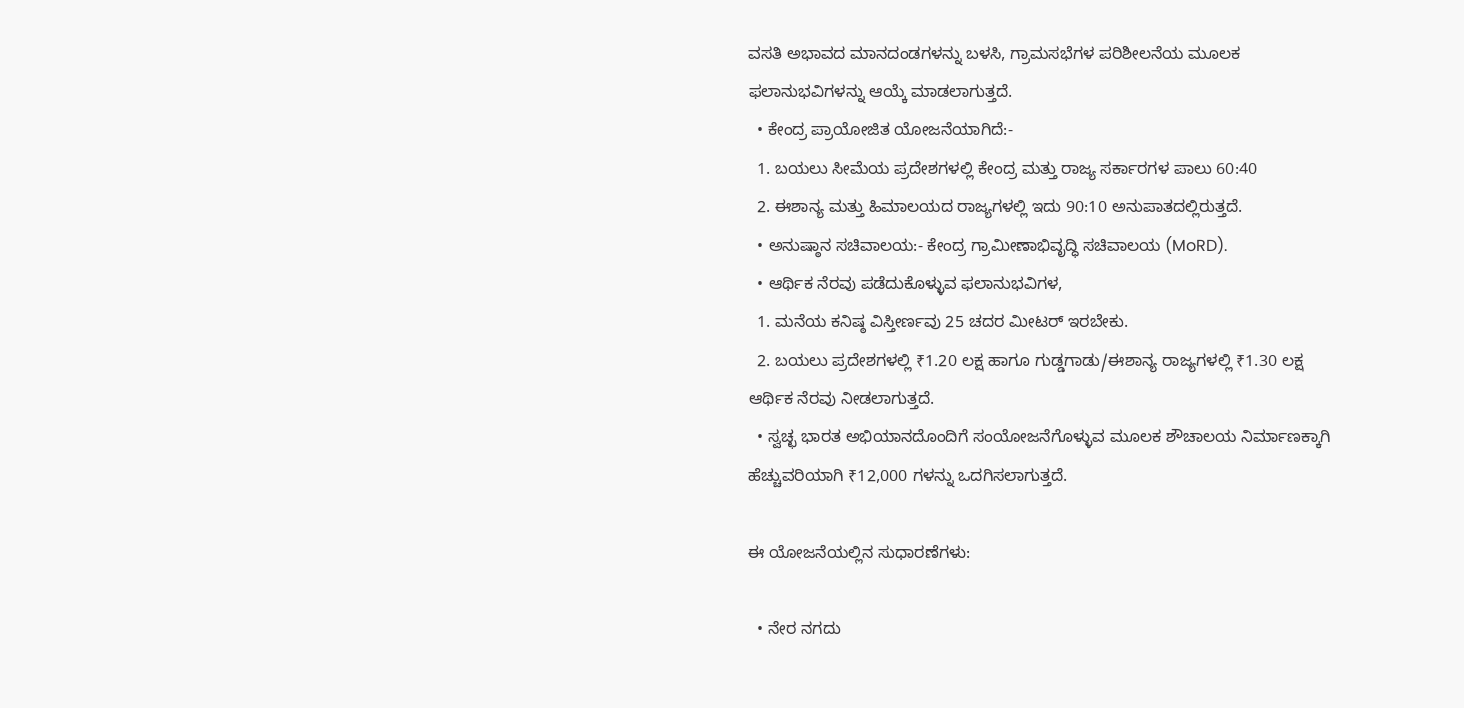ವಸತಿ ಅಭಾವದ ಮಾನದಂಡಗಳನ್ನು ಬಳಸಿ, ಗ್ರಾಮಸಭೆಗಳ ಪರಿಶೀಲನೆಯ ಮೂಲಕ ಫಲಾನುಭವಿಗಳನ್ನು ಆಯ್ಕೆ ಮಾಡಲಾಗುತ್ತದೆ.
  • ಕೇಂದ್ರ ಪ್ರಾಯೋಜಿತ ಯೋಜನೆಯಾಗಿದೆ:-
  1. ಬಯಲು ಸೀಮೆಯ ಪ್ರದೇಶಗಳಲ್ಲಿ ಕೇಂದ್ರ ಮತ್ತು ರಾಜ್ಯ ಸರ್ಕಾರಗಳ ಪಾಲು 60:40
  2. ಈಶಾನ್ಯ ಮತ್ತು ಹಿಮಾಲಯದ ರಾಜ್ಯಗಳಲ್ಲಿ ಇದು 90:10 ಅನುಪಾತದಲ್ಲಿರುತ್ತದೆ.
  • ಅನುಷ್ಠಾನ ಸಚಿವಾಲಯ:- ಕೇಂದ್ರ ಗ್ರಾಮೀಣಾಭಿವೃದ್ಧಿ ಸಚಿವಾಲಯ (MoRD).
  • ಆರ್ಥಿಕ ನೆರವು ಪಡೆದುಕೊಳ್ಳುವ ಫಲಾನುಭವಿಗಳ,
  1. ಮನೆಯ ಕನಿಷ್ಠ ವಿಸ್ತೀರ್ಣವು 25 ಚದರ ಮೀಟರ್ ಇರಬೇಕು.
  2. ಬಯಲು ಪ್ರದೇಶಗಳಲ್ಲಿ ₹1.20 ಲಕ್ಷ ಹಾಗೂ ಗುಡ್ಡಗಾಡು/ಈಶಾನ್ಯ ರಾಜ್ಯಗಳಲ್ಲಿ ₹1.30 ಲಕ್ಷ ಆರ್ಥಿಕ ನೆರವು ನೀಡಲಾಗುತ್ತದೆ.
  • ಸ್ವಚ್ಛ ಭಾರತ ಅಭಿಯಾನದೊಂದಿಗೆ ಸಂಯೋಜನೆಗೊಳ್ಳುವ ಮೂಲಕ ಶೌಚಾಲಯ ನಿರ್ಮಾಣಕ್ಕಾಗಿ ಹೆಚ್ಚುವರಿಯಾಗಿ ₹12,000 ಗಳನ್ನು ಒದಗಿಸಲಾಗುತ್ತದೆ.

ಈ ಯೋಜನೆಯಲ್ಲಿನ ಸುಧಾರಣೆಗಳು:

  • ನೇರ ನಗದು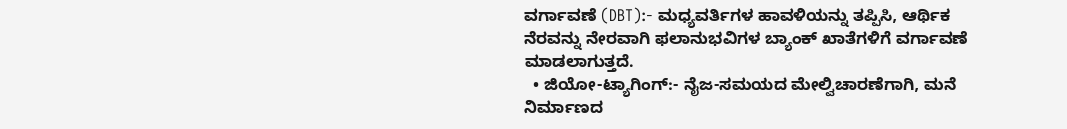ವರ್ಗಾವಣೆ (DBT):- ಮಧ್ಯವರ್ತಿಗಳ ಹಾವಳಿಯನ್ನು ತಪ್ಪಿಸಿ, ಆರ್ಥಿಕ ನೆರವನ್ನು ನೇರವಾಗಿ ಫಲಾನುಭವಿಗಳ ಬ್ಯಾಂಕ್ ಖಾತೆಗಳಿಗೆ ವರ್ಗಾವಣೆ ಮಾಡಲಾಗುತ್ತದೆ.
  • ಜಿಯೋ-ಟ್ಯಾಗಿಂಗ್:- ನೈಜ-ಸಮಯದ ಮೇಲ್ವಿಚಾರಣೆಗಾಗಿ, ಮನೆ ನಿರ್ಮಾಣದ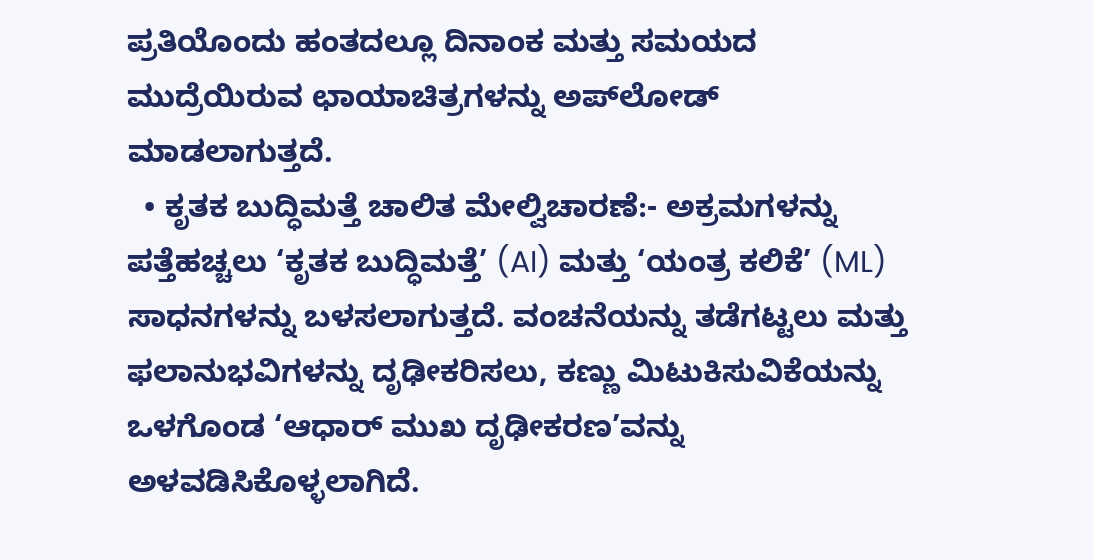ಪ್ರತಿಯೊಂದು ಹಂತದಲ್ಲೂ ದಿನಾಂಕ ಮತ್ತು ಸಮಯದ ಮುದ್ರೆಯಿರುವ ಛಾಯಾಚಿತ್ರಗಳನ್ನು ಅಪ್‌ಲೋಡ್ ಮಾಡಲಾಗುತ್ತದೆ.
  • ಕೃತಕ ಬುದ್ಧಿಮತ್ತೆ ಚಾಲಿತ ಮೇಲ್ವಿಚಾರಣೆ:- ಅಕ್ರಮಗಳನ್ನು ಪತ್ತೆಹಚ್ಚಲು ‘ಕೃತಕ ಬುದ್ಧಿಮತ್ತೆ’ (AI) ಮತ್ತು ‘ಯಂತ್ರ ಕಲಿಕೆ’ (ML) ಸಾಧನಗಳನ್ನು ಬಳಸಲಾಗುತ್ತದೆ. ವಂಚನೆಯನ್ನು ತಡೆಗಟ್ಟಲು ಮತ್ತು ಫಲಾನುಭವಿಗಳನ್ನು ದೃಢೀಕರಿಸಲು, ಕಣ್ಣು ಮಿಟುಕಿಸುವಿಕೆಯನ್ನು ಒಳಗೊಂಡ ‘ಆಧಾರ್ ಮುಖ ದೃಢೀಕರಣ’ವನ್ನು ಅಳವಡಿಸಿಕೊಳ್ಳಲಾಗಿದೆ.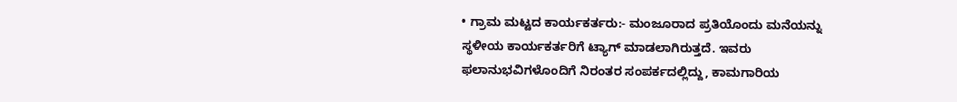• ಗ್ರಾಮ ಮಟ್ಟದ ಕಾರ್ಯಕರ್ತರು:- ಮಂಜೂರಾದ ಪ್ರತಿಯೊಂದು ಮನೆಯನ್ನು ಸ್ಥಳೀಯ ಕಾರ್ಯಕರ್ತರಿಗೆ ಟ್ಯಾಗ್ ಮಾಡಲಾಗಿರುತ್ತದೆ. ಇವರು ಫಲಾನುಭವಿಗಳೊಂದಿಗೆ ನಿರಂತರ ಸಂಪರ್ಕದಲ್ಲಿದ್ದು, ಕಾಮಗಾರಿಯ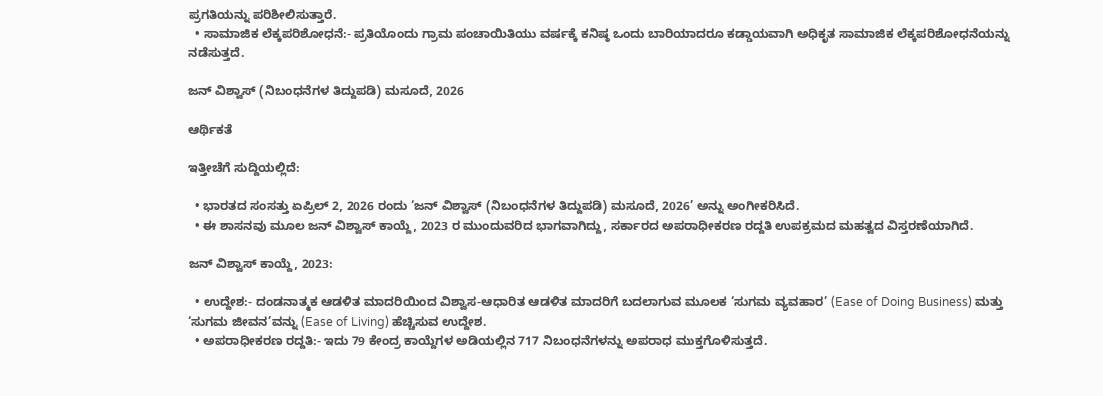ಪ್ರಗತಿಯನ್ನು ಪರಿಶೀಲಿಸುತ್ತಾರೆ.
  • ಸಾಮಾಜಿಕ ಲೆಕ್ಕಪರಿಶೋಧನೆ:- ಪ್ರತಿಯೊಂದು ಗ್ರಾಮ ಪಂಚಾಯಿತಿಯು ವರ್ಷಕ್ಕೆ ಕನಿಷ್ಠ ಒಂದು ಬಾರಿಯಾದರೂ ಕಡ್ಡಾಯವಾಗಿ ಅಧಿಕೃತ ಸಾಮಾಜಿಕ ಲೆಕ್ಕಪರಿಶೋಧನೆಯನ್ನು ನಡೆಸುತ್ತದೆ.

ಜನ್ ವಿಶ್ವಾಸ್ (ನಿಬಂಧನೆಗಳ ತಿದ್ದುಪಡಿ) ಮಸೂದೆ, 2026

ಆರ್ಥಿಕತೆ

ಇತ್ತೀಚೆಗೆ ಸುದ್ದಿಯಲ್ಲಿದೆ:

  • ಭಾರತದ ಸಂಸತ್ತು ಏಪ್ರಿಲ್ 2, 2026 ರಂದು ‘ಜನ್ ವಿಶ್ವಾಸ್ (ನಿಬಂಧನೆಗಳ ತಿದ್ದುಪಡಿ) ಮಸೂದೆ, 2026’ ಅನ್ನು ಅಂಗೀಕರಿಸಿದೆ.
  • ಈ ಶಾಸನವು ಮೂಲ ಜನ್ ವಿಶ್ವಾಸ್ ಕಾಯ್ದೆ, 2023 ರ ಮುಂದುವರಿದ ಭಾಗವಾಗಿದ್ದು, ಸರ್ಕಾರದ ಅಪರಾಧೀಕರಣ ರದ್ದತಿ ಉಪಕ್ರಮದ ಮಹತ್ವದ ವಿಸ್ತರಣೆಯಾಗಿದೆ.

ಜನ್ ವಿಶ್ವಾಸ್ ಕಾಯ್ದೆ, 2023:

  • ಉದ್ದೇಶ:- ದಂಡನಾತ್ಮಕ ಆಡಳಿತ ಮಾದರಿಯಿಂದ ವಿಶ್ವಾಸ-ಆಧಾರಿತ ಆಡಳಿತ ಮಾದರಿಗೆ ಬದಲಾಗುವ ಮೂಲಕ ‘ಸುಗಮ ವ್ಯವಹಾರ’ (Ease of Doing Business) ಮತ್ತು ‘ಸುಗಮ ಜೀವನ’ವನ್ನು (Ease of Living) ಹೆಚ್ಚಿಸುವ ಉದ್ದೇಶ.
  • ಅಪರಾಧೀಕರಣ ರದ್ದತಿ:- ಇದು 79 ಕೇಂದ್ರ ಕಾಯ್ದೆಗಳ ಅಡಿಯಲ್ಲಿನ 717 ನಿಬಂಧನೆಗಳನ್ನು ಅಪರಾಧ ಮುಕ್ತಗೊಳಿಸುತ್ತದೆ.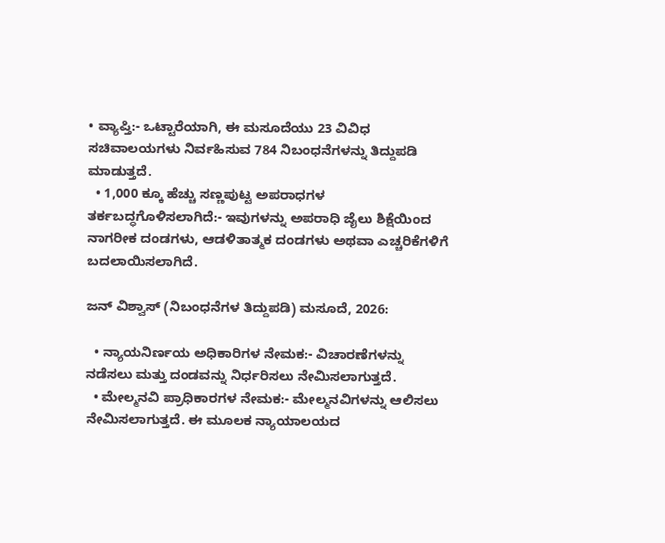• ವ್ಯಾಪ್ತಿ:- ಒಟ್ಟಾರೆಯಾಗಿ, ಈ ಮಸೂದೆಯು 23 ವಿವಿಧ ಸಚಿವಾಲಯಗಳು ನಿರ್ವಹಿಸುವ 784 ನಿಬಂಧನೆಗಳನ್ನು ತಿದ್ದುಪಡಿ ಮಾಡುತ್ತದೆ.
  • 1,000 ಕ್ಕೂ ಹೆಚ್ಚು ಸಣ್ಣಪುಟ್ಟ ಅಪರಾಧಗಳ ತರ್ಕಬದ್ಧಗೊಳಿಸಲಾಗಿದೆ:- ಇವುಗಳನ್ನು ಅಪರಾಧಿ ಜೈಲು ಶಿಕ್ಷೆಯಿಂದ ನಾಗರೀಕ ದಂಡಗಳು, ಆಡಳಿತಾತ್ಮಕ ದಂಡಗಳು ಅಥವಾ ಎಚ್ಚರಿಕೆಗಳಿಗೆ ಬದಲಾಯಿಸಲಾಗಿದೆ.

ಜನ್ ವಿಶ್ವಾಸ್ (ನಿಬಂಧನೆಗಳ ತಿದ್ದುಪಡಿ) ಮಸೂದೆ, 2026:

  • ನ್ಯಾಯನಿರ್ಣಯ ಅಧಿಕಾರಿಗಳ ನೇಮಕ:- ವಿಚಾರಣೆಗಳನ್ನು ನಡೆಸಲು ಮತ್ತು ದಂಡವನ್ನು ನಿರ್ಧರಿಸಲು ನೇಮಿಸಲಾಗುತ್ತದೆ.
  • ಮೇಲ್ಮನವಿ ಪ್ರಾಧಿಕಾರಗಳ ನೇಮಕ:- ಮೇಲ್ಮನವಿಗಳನ್ನು ಆಲಿಸಲು ನೇಮಿಸಲಾಗುತ್ತದೆ. ಈ ಮೂಲಕ ನ್ಯಾಯಾಲಯದ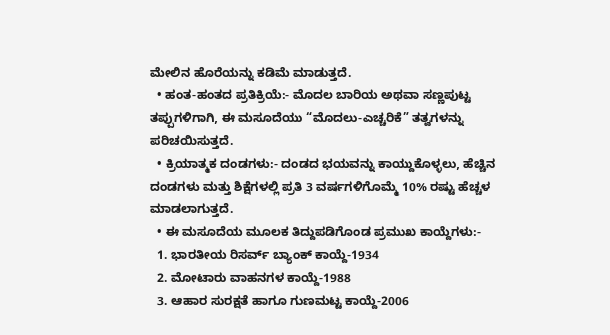ಮೇಲಿನ ಹೊರೆಯನ್ನು ಕಡಿಮೆ ಮಾಡುತ್ತದೆ.
  • ಹಂತ-ಹಂತದ ಪ್ರತಿಕ್ರಿಯೆ:- ಮೊದಲ ಬಾರಿಯ ಅಥವಾ ಸಣ್ಣಪುಟ್ಟ ತಪ್ಪುಗಳಿಗಾಗಿ, ಈ ಮಸೂದೆಯು “ಮೊದಲು-ಎಚ್ಚರಿಕೆ” ತತ್ವಗಳನ್ನು ಪರಿಚಯಿಸುತ್ತದೆ.
  • ಕ್ರಿಯಾತ್ಮಕ ದಂಡಗಳು:- ದಂಡದ ಭಯವನ್ನು ಕಾಯ್ದುಕೊಳ್ಳಲು, ಹೆಚ್ಚಿನ ದಂಡಗಳು ಮತ್ತು ಶಿಕ್ಷೆಗಳಲ್ಲಿ ಪ್ರತಿ 3 ವರ್ಷಗಳಿಗೊಮ್ಮೆ 10% ರಷ್ಟು ಹೆಚ್ಚಳ ಮಾಡಲಾಗುತ್ತದೆ.
  • ಈ ಮಸೂದೆಯ ಮೂಲಕ ತಿದ್ದುಪಡಿಗೊಂಡ ಪ್ರಮುಖ ಕಾಯ್ದೆಗಳು:-
  1. ಭಾರತೀಯ ರಿಸರ್ವ್ ಬ್ಯಾಂಕ್ ಕಾಯ್ದೆ-1934
  2. ಮೋಟಾರು ವಾಹನಗಳ ಕಾಯ್ದೆ-1988
  3. ಆಹಾರ ಸುರಕ್ಷತೆ ಹಾಗೂ ಗುಣಮಟ್ಟ ಕಾಯ್ದೆ-2006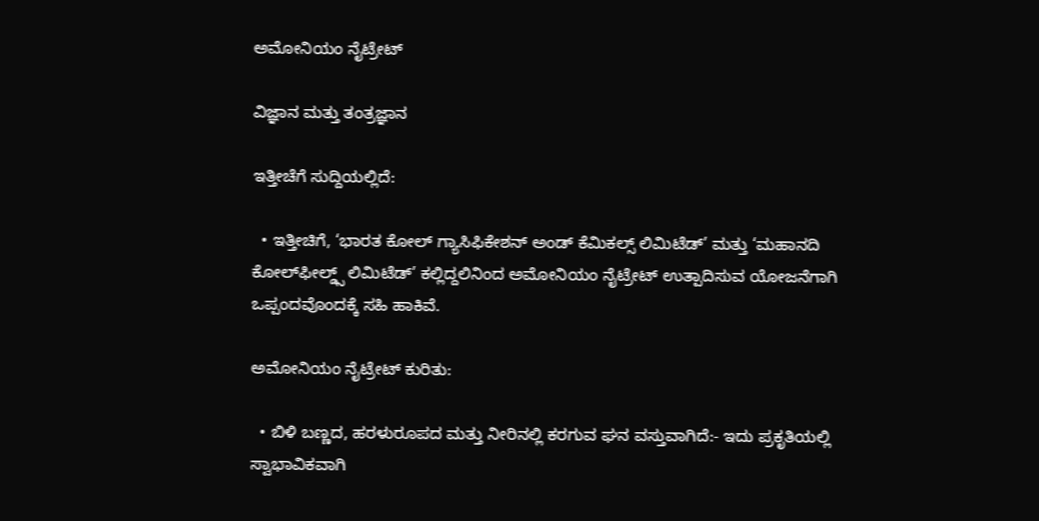ಅಮೋನಿಯಂ ನೈಟ್ರೇಟ್

ವಿಜ್ಞಾನ ಮತ್ತು ತಂತ್ರಜ್ಞಾನ

ಇತ್ತೀಚೆಗೆ ಸುದ್ದಿಯಲ್ಲಿದೆ:

  • ಇತ್ತೀಚಿಗೆ, ‘ಭಾರತ ಕೋಲ್ ಗ್ಯಾಸಿಫಿಕೇಶನ್ ಅಂಡ್ ಕೆಮಿಕಲ್ಸ್ ಲಿಮಿಟೆಡ್’ ಮತ್ತು ‘ಮಹಾನದಿ ಕೋಲ್‌ಫೀಲ್ಡ್ಸ್ ಲಿಮಿಟೆಡ್’ ಕಲ್ಲಿದ್ದಲಿನಿಂದ ಅಮೋನಿಯಂ ನೈಟ್ರೇಟ್ ಉತ್ಪಾದಿಸುವ ಯೋಜನೆಗಾಗಿ ಒಪ್ಪಂದವೊಂದಕ್ಕೆ ಸಹಿ ಹಾಕಿವೆ.

ಅಮೋನಿಯಂ ನೈಟ್ರೇಟ್ ಕುರಿತು:

  • ಬಿಳಿ ಬಣ್ಣದ, ಹರಳುರೂಪದ ಮತ್ತು ನೀರಿನಲ್ಲಿ ಕರಗುವ ಘನ ವಸ್ತುವಾಗಿದೆ:- ಇದು ಪ್ರಕೃತಿಯಲ್ಲಿ ಸ್ವಾಭಾವಿಕವಾಗಿ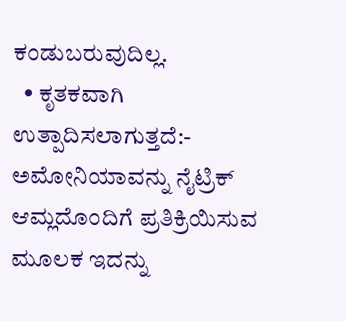ಕಂಡುಬರುವುದಿಲ್ಲ.
  • ಕೃತಕವಾಗಿ ಉತ್ಪಾದಿಸಲಾಗುತ್ತದೆ:- ಅಮೋನಿಯಾವನ್ನು ನೈಟ್ರಿಕ್ ಆಮ್ಲದೊಂದಿಗೆ ಪ್ರತಿಕ್ರಿಯಿಸುವ ಮೂಲಕ ಇದನ್ನು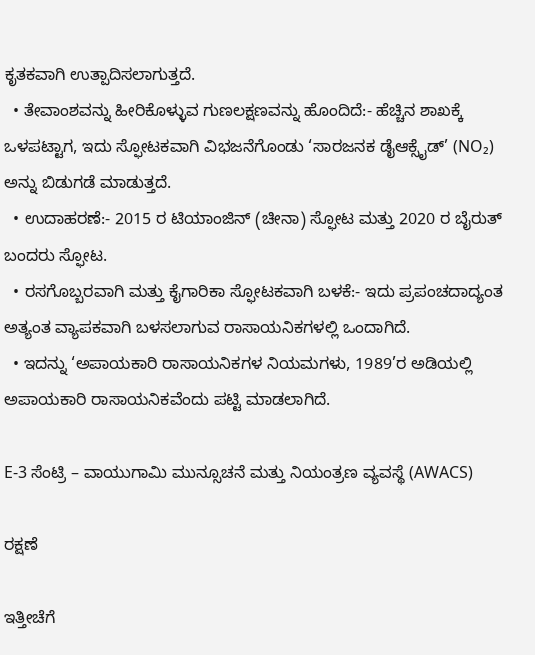ಕೃತಕವಾಗಿ ಉತ್ಪಾದಿಸಲಾಗುತ್ತದೆ.
  • ತೇವಾಂಶವನ್ನು ಹೀರಿಕೊಳ್ಳುವ ಗುಣಲಕ್ಷಣವನ್ನು ಹೊಂದಿದೆ:- ಹೆಚ್ಚಿನ ಶಾಖಕ್ಕೆ ಒಳಪಟ್ಟಾಗ, ಇದು ಸ್ಫೋಟಕವಾಗಿ ವಿಭಜನೆಗೊಂಡು ‘ಸಾರಜನಕ ಡೈಆಕ್ಸೈಡ್’ (NO₂) ಅನ್ನು ಬಿಡುಗಡೆ ಮಾಡುತ್ತದೆ.
  • ಉದಾಹರಣೆ:- 2015 ರ ಟಿಯಾಂಜಿನ್ (ಚೀನಾ) ಸ್ಫೋಟ ಮತ್ತು 2020 ರ ಬೈರುತ್ ಬಂದರು ಸ್ಫೋಟ.
  • ರಸಗೊಬ್ಬರವಾಗಿ ಮತ್ತು ಕೈಗಾರಿಕಾ ಸ್ಫೋಟಕವಾಗಿ ಬಳಕೆ:- ಇದು ಪ್ರಪಂಚದಾದ್ಯಂತ ಅತ್ಯಂತ ವ್ಯಾಪಕವಾಗಿ ಬಳಸಲಾಗುವ ರಾಸಾಯನಿಕಗಳಲ್ಲಿ ಒಂದಾಗಿದೆ.
  • ಇದನ್ನು ‘ಅಪಾಯಕಾರಿ ರಾಸಾಯನಿಕಗಳ ನಿಯಮಗಳು, 1989’ರ ಅಡಿಯಲ್ಲಿ ಅಪಾಯಕಾರಿ ರಾಸಾಯನಿಕವೆಂದು ಪಟ್ಟಿ ಮಾಡಲಾಗಿದೆ.

E-3 ಸೆಂಟ್ರಿ – ವಾಯುಗಾಮಿ ಮುನ್ಸೂಚನೆ ಮತ್ತು ನಿಯಂತ್ರಣ ವ್ಯವಸ್ಥೆ (AWACS)

ರಕ್ಷಣೆ

ಇತ್ತೀಚೆಗೆ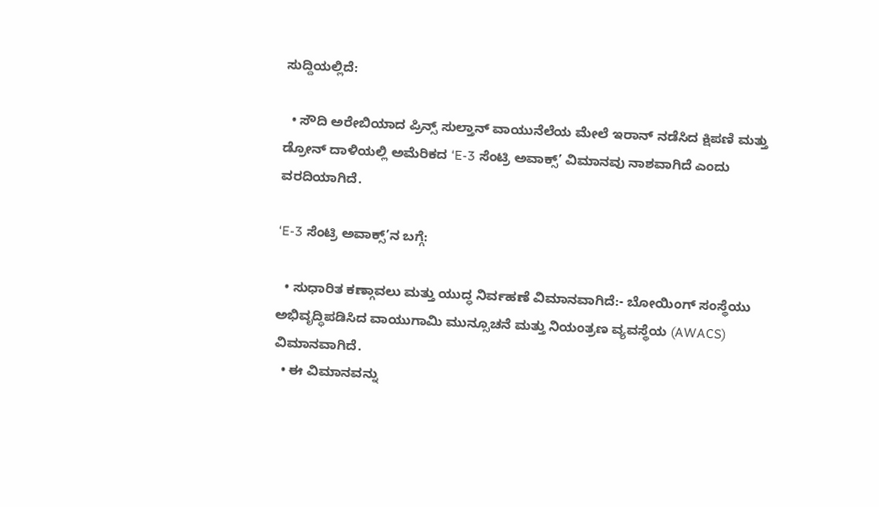ಸುದ್ದಿಯಲ್ಲಿದೆ:

  • ಸೌದಿ ಅರೇಬಿಯಾದ ಪ್ರಿನ್ಸ್ ಸುಲ್ತಾನ್ ವಾಯುನೆಲೆಯ ಮೇಲೆ ಇರಾನ್ ನಡೆಸಿದ ಕ್ಷಿಪಣಿ ಮತ್ತು ಡ್ರೋನ್ ದಾಳಿಯಲ್ಲಿ ಅಮೆರಿಕದ ‘E-3 ಸೆಂಟ್ರಿ ಅವಾಕ್ಸ್’ ವಿಮಾನವು ನಾಶವಾಗಿದೆ ಎಂದು ವರದಿಯಾಗಿದೆ.

‘E-3 ಸೆಂಟ್ರಿ ಅವಾಕ್ಸ್’ನ ಬಗ್ಗೆ:

  • ಸುಧಾರಿತ ಕಣ್ಗಾವಲು ಮತ್ತು ಯುದ್ಧ ನಿರ್ವಹಣೆ ವಿಮಾನವಾಗಿದೆ:- ಬೋಯಿಂಗ್ ಸಂಸ್ಥೆಯು ಅಭಿವೃದ್ಧಿಪಡಿಸಿದ ವಾಯುಗಾಮಿ ಮುನ್ಸೂಚನೆ ಮತ್ತು ನಿಯಂತ್ರಣ ವ್ಯವಸ್ಥೆಯ (AWACS) ವಿಮಾನವಾಗಿದೆ.
  • ಈ ವಿಮಾನವನ್ನು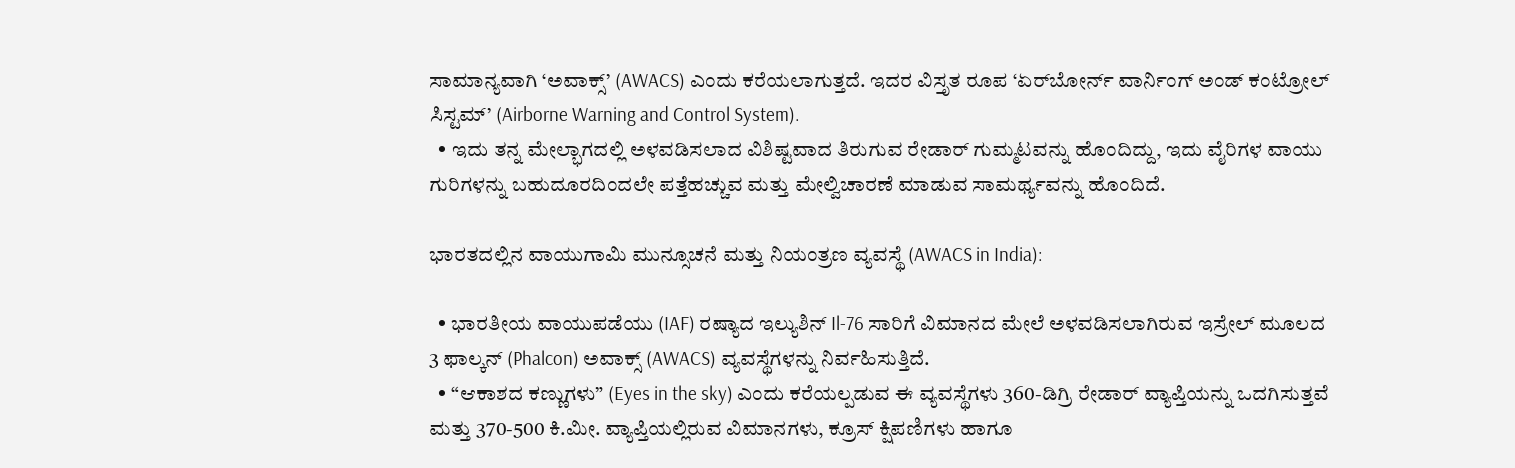ಸಾಮಾನ್ಯವಾಗಿ ‘ಅವಾಕ್ಸ್’ (AWACS) ಎಂದು ಕರೆಯಲಾಗುತ್ತದೆ. ಇದರ ವಿಸ್ತೃತ ರೂಪ ‘ಏರ್‌ಬೋರ್ನ್ ವಾರ್ನಿಂಗ್ ಅಂಡ್ ಕಂಟ್ರೋಲ್ ಸಿಸ್ಟಮ್’ (Airborne Warning and Control System).
  • ಇದು ತನ್ನ ಮೇಲ್ಭಾಗದಲ್ಲಿ ಅಳವಡಿಸಲಾದ ವಿಶಿಷ್ಟವಾದ ತಿರುಗುವ ರೇಡಾರ್ ಗುಮ್ಮಟವನ್ನು ಹೊಂದಿದ್ದು, ಇದು ವೈರಿಗಳ ವಾಯು ಗುರಿಗಳನ್ನು ಬಹುದೂರದಿಂದಲೇ ಪತ್ತೆಹಚ್ಚುವ ಮತ್ತು ಮೇಲ್ವಿಚಾರಣೆ ಮಾಡುವ ಸಾಮರ್ಥ್ಯವನ್ನು ಹೊಂದಿದೆ.

ಭಾರತದಲ್ಲಿನ ವಾಯುಗಾಮಿ ಮುನ್ಸೂಚನೆ ಮತ್ತು ನಿಯಂತ್ರಣ ವ್ಯವಸ್ಥೆ (AWACS in India):

  • ಭಾರತೀಯ ವಾಯುಪಡೆಯು (IAF) ರಷ್ಯಾದ ಇಲ್ಯುಶಿನ್ Il-76 ಸಾರಿಗೆ ವಿಮಾನದ ಮೇಲೆ ಅಳವಡಿಸಲಾಗಿರುವ ಇಸ್ರೇಲ್ ಮೂಲದ 3 ಫಾಲ್ಕನ್ (Phalcon) ಅವಾಕ್ಸ್ (AWACS) ವ್ಯವಸ್ಥೆಗಳನ್ನು ನಿರ್ವಹಿಸುತ್ತಿದೆ.
  • “ಆಕಾಶದ ಕಣ್ಣುಗಳು” (Eyes in the sky) ಎಂದು ಕರೆಯಲ್ಪಡುವ ಈ ವ್ಯವಸ್ಥೆಗಳು 360-ಡಿಗ್ರಿ ರೇಡಾರ್ ವ್ಯಾಪ್ತಿಯನ್ನು ಒದಗಿಸುತ್ತವೆ ಮತ್ತು 370-500 ಕಿ.ಮೀ. ವ್ಯಾಪ್ತಿಯಲ್ಲಿರುವ ವಿಮಾನಗಳು, ಕ್ರೂಸ್ ಕ್ಷಿಪಣಿಗಳು ಹಾಗೂ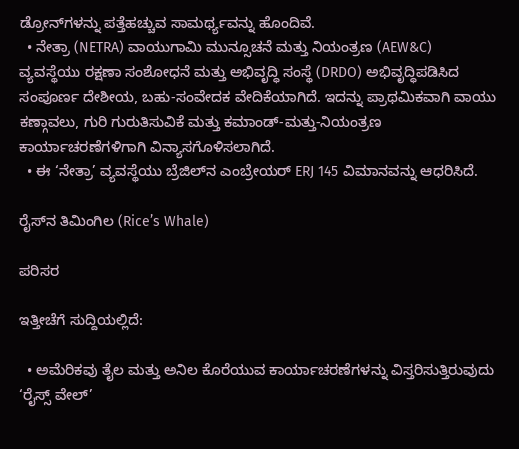ಡ್ರೋನ್‌ಗಳನ್ನು ಪತ್ತೆಹಚ್ಚುವ ಸಾಮರ್ಥ್ಯವನ್ನು ಹೊಂದಿವೆ.
  • ನೇತ್ರಾ (NETRA) ವಾಯುಗಾಮಿ ಮುನ್ಸೂಚನೆ ಮತ್ತು ನಿಯಂತ್ರಣ (AEW&C) ವ್ಯವಸ್ಥೆಯು ರಕ್ಷಣಾ ಸಂಶೋಧನೆ ಮತ್ತು ಅಭಿವೃದ್ಧಿ ಸಂಸ್ಥೆ (DRDO) ಅಭಿವೃದ್ಧಿಪಡಿಸಿದ ಸಂಪೂರ್ಣ ದೇಶೀಯ, ಬಹು-ಸಂವೇದಕ ವೇದಿಕೆಯಾಗಿದೆ. ಇದನ್ನು ಪ್ರಾಥಮಿಕವಾಗಿ ವಾಯು ಕಣ್ಗಾವಲು, ಗುರಿ ಗುರುತಿಸುವಿಕೆ ಮತ್ತು ಕಮಾಂಡ್-ಮತ್ತು-ನಿಯಂತ್ರಣ ಕಾರ್ಯಾಚರಣೆಗಳಿಗಾಗಿ ವಿನ್ಯಾಸಗೊಳಿಸಲಾಗಿದೆ.
  • ಈ ‘ನೇತ್ರಾ’ ವ್ಯವಸ್ಥೆಯು ಬ್ರೆಜಿಲ್‌ನ ಎಂಬ್ರೇಯರ್ ERJ 145 ವಿಮಾನವನ್ನು ಆಧರಿಸಿದೆ.

ರೈಸ್‌ನ ತಿಮಿಂಗಿಲ (Rice’s Whale)

ಪರಿಸರ

ಇತ್ತೀಚೆಗೆ ಸುದ್ದಿಯಲ್ಲಿದೆ:

  • ಅಮೆರಿಕವು ತೈಲ ಮತ್ತು ಅನಿಲ ಕೊರೆಯುವ ಕಾರ್ಯಾಚರಣೆಗಳನ್ನು ವಿಸ್ತರಿಸುತ್ತಿರುವುದು ‘ರೈಸ್ಸ್ ವೇಲ್’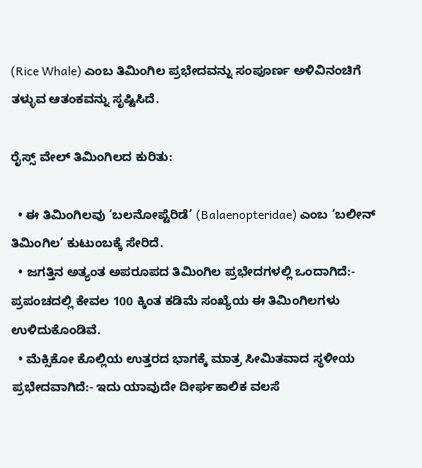(Rice Whale) ಎಂಬ ತಿಮಿಂಗಿಲ ಪ್ರಭೇದವನ್ನು ಸಂಪೂರ್ಣ ಅಳಿವಿನಂಚಿಗೆ ತಳ್ಳುವ ಆತಂಕವನ್ನು ಸೃಷ್ಟಿಸಿದೆ.

ರೈಸ್ಸ್ ವೇಲ್ ತಿಮಿಂಗಿಲದ ಕುರಿತು:

  • ಈ ತಿಮಿಂಗಿಲವು ‘ಬಲನೋಪ್ಟೆರಿಡೆ’ (Balaenopteridae) ಎಂಬ ‘ಬಲೀನ್ ತಿಮಿಂಗಿಲ’ ಕುಟುಂಬಕ್ಕೆ ಸೇರಿದೆ.
  • ಜಗತ್ತಿನ ಅತ್ಯಂತ ಅಪರೂಪದ ತಿಮಿಂಗಿಲ ಪ್ರಭೇದಗಳಲ್ಲಿ ಒಂದಾಗಿದೆ:- ಪ್ರಪಂಚದಲ್ಲಿ ಕೇವಲ 100 ಕ್ಕಿಂತ ಕಡಿಮೆ ಸಂಖ್ಯೆಯ ಈ ತಿಮಿಂಗಿಲಗಳು ಉಳಿದುಕೊಂಡಿವೆ.
  • ಮೆಕ್ಸಿಕೋ ಕೊಲ್ಲಿಯ ಉತ್ತರದ ಭಾಗಕ್ಕೆ ಮಾತ್ರ ಸೀಮಿತವಾದ ಸ್ಥಳೀಯ ಪ್ರಭೇದವಾಗಿದೆ:- ಇದು ಯಾವುದೇ ದೀರ್ಘಕಾಲಿಕ ವಲಸೆ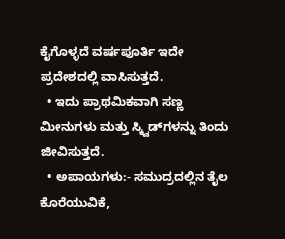ಕೈಗೊಳ್ಳದೆ ವರ್ಷಪೂರ್ತಿ ಇದೇ ಪ್ರದೇಶದಲ್ಲಿ ವಾಸಿಸುತ್ತದೆ.
  • ಇದು ಪ್ರಾಥಮಿಕವಾಗಿ ಸಣ್ಣ ಮೀನುಗಳು ಮತ್ತು ಸ್ಕ್ವಿಡ್‌ಗಳನ್ನು ತಿಂದು ಜೀವಿಸುತ್ತದೆ.
  • ಅಪಾಯಗಳು:- ಸಮುದ್ರದಲ್ಲಿನ ತೈಲ ಕೊರೆಯುವಿಕೆ,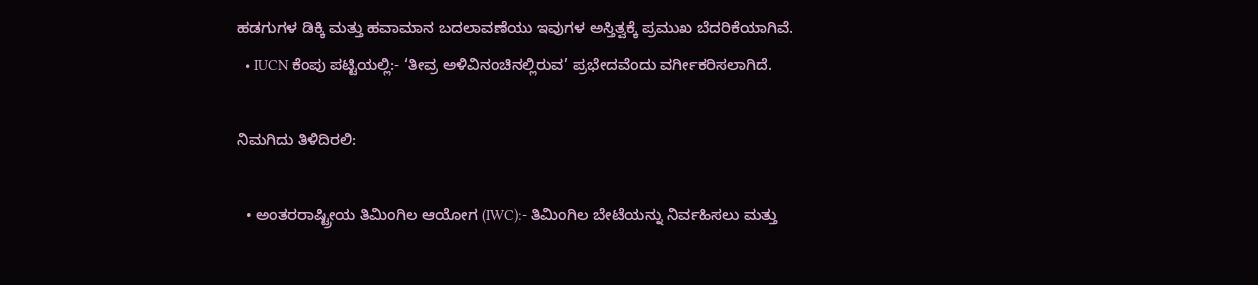ಹಡಗುಗಳ ಡಿಕ್ಕಿ ಮತ್ತು ಹವಾಮಾನ ಬದಲಾವಣೆಯು ಇವುಗಳ ಅಸ್ತಿತ್ವಕ್ಕೆ ಪ್ರಮುಖ ಬೆದರಿಕೆಯಾಗಿವೆ.
  • IUCN ಕೆಂಪು ಪಟ್ಟಿಯಲ್ಲಿ:- ‘ತೀವ್ರ ಅಳಿವಿನಂಚಿನಲ್ಲಿರುವ’ ಪ್ರಭೇದವೆಂದು ವರ್ಗೀಕರಿಸಲಾಗಿದೆ.

ನಿಮಗಿದು ತಿಳಿದಿರಲಿ:

  • ಅಂತರರಾಷ್ಟ್ರೀಯ ತಿಮಿಂಗಿಲ ಆಯೋಗ (IWC):- ತಿಮಿಂಗಿಲ ಬೇಟೆಯನ್ನು ನಿರ್ವಹಿಸಲು ಮತ್ತು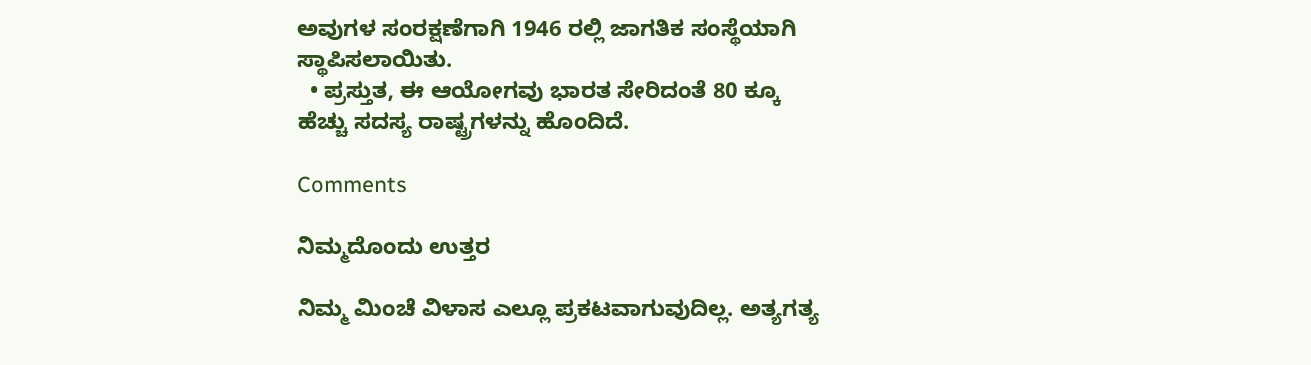ಅವುಗಳ ಸಂರಕ್ಷಣೆಗಾಗಿ 1946 ರಲ್ಲಿ ಜಾಗತಿಕ ಸಂಸ್ಥೆಯಾಗಿ ಸ್ಥಾಪಿಸಲಾಯಿತು.
  • ಪ್ರಸ್ತುತ, ಈ ಆಯೋಗವು ಭಾರತ ಸೇರಿದಂತೆ 80 ಕ್ಕೂ ಹೆಚ್ಚು ಸದಸ್ಯ ರಾಷ್ಟ್ರಗಳನ್ನು ಹೊಂದಿದೆ.

Comments

ನಿಮ್ಮದೊಂದು ಉತ್ತರ

ನಿಮ್ಮ ಮಿಂಚೆ ವಿಳಾಸ ಎಲ್ಲೂ ಪ್ರಕಟವಾಗುವುದಿಲ್ಲ. ಅತ್ಯಗತ್ಯ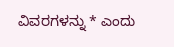ವಿವರಗಳನ್ನು * ಎಂದು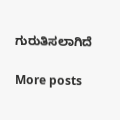ಗುರುತಿಸಲಾಗಿದೆ

More posts